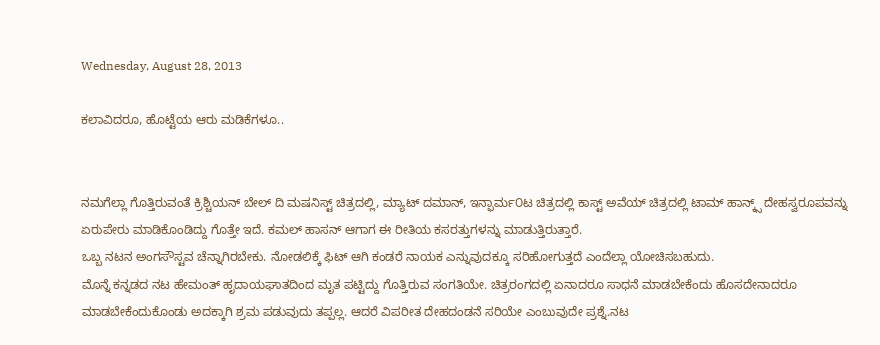Wednesday, August 28, 2013

ಕಲಾವಿದರೂ, ಹೊಟ್ಟೆಯ ಆರು ಮಡಿಕೆಗಳೂ..


ನಮಗೆಲ್ಲಾ ಗೊತ್ತಿರುವಂತೆ ಕ್ರಿಶ್ಚಿಯನ್ ಬೇಲ್ ದಿ ಮಷನಿಸ್ಟ್ ಚಿತ್ರದಲ್ಲಿ, ಮ್ಯಾಟ್ ದಮಾನ್, ಇನ್ಫಾರ್ಮ೦ಟ ಚಿತ್ರದಲ್ಲಿ ಕಾಸ್ಟ್ ಅವೆಯ್ ಚಿತ್ರದಲ್ಲಿ ಟಾಮ್ ಹಾನ್ಕ್ಸ್ ದೇಹಸ್ವರೂಪವನ್ನು ಏರುಪೇರು ಮಾಡಿಕೊಂಡಿದ್ದು ಗೊತ್ತೇ ಇದೆ. ಕಮಲ್ ಹಾಸನ್ ಆಗಾಗ ಈ ರೀತಿಯ ಕಸರತ್ತುಗಳನ್ನು ಮಾಡುತ್ತಿರುತ್ತಾರೆ.
ಒಬ್ಬ ನಟನ ಅಂಗಸೌಸ್ಟವ ಚೆನ್ನಾಗಿರಬೇಕು. ನೋಡಲಿಕ್ಕೆ ಫಿಟ್ ಆಗಿ ಕಂಡರೆ ನಾಯಕ ಎನ್ನುವುದಕ್ಕೂ ಸರಿಹೋಗುತ್ತದೆ ಎಂದೆಲ್ಲಾ ಯೋಚಿಸಬಹುದು.
ಮೊನ್ನೆ ಕನ್ನಡದ ನಟ ಹೇಮಂತ್ ಹೃದಾಯಘಾತದಿಂದ ಮೃತ ಪಟ್ಟಿದ್ದು ಗೊತ್ತಿರುವ ಸಂಗತಿಯೇ. ಚಿತ್ರರಂಗದಲ್ಲಿ ಏನಾದರೂ ಸಾಧನೆ ಮಾಡಬೇಕೆಂದು ಹೊಸದೇನಾದರೂ ಮಾಡಬೇಕೆಂದುಕೊಂಡು ಅದಕ್ಕಾಗಿ ಶ್ರಮ ಪಡುವುದು ತಪ್ಪಲ್ಲ. ಆದರೆ ವಿಪರೀತ ದೇಹದಂಡನೆ ಸರಿಯೇ ಎಂಬುವುದೇ ಪ್ರಶ್ನೆ.ನಟ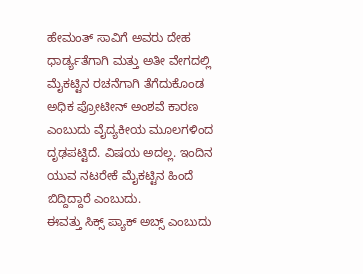ಹೇಮಂತ್ ಸಾವಿಗೆ ಅವರು ದೇಹ ಧಾರ್ಡ್ಯತೆಗಾಗಿ ಮತ್ತು ಅತೀ ವೇಗದಲ್ಲಿ ಮೈಕಟ್ಟಿನ ರಚನೆಗಾಗಿ ತೆಗೆದುಕೊಂಡ ಅಧಿಕ ಪ್ರೋಟೀನ್ ಅಂಶವೆ ಕಾರಣ ಎಂಬುದು ವೈದ್ಯಕೀಯ ಮೂಲಗಳಿಂದ ದೃಢಪಟ್ಟಿದೆ. ವಿಷಯ ಅದಲ್ಲ. ಇಂದಿನ ಯುವ ನಟರೇಕೆ ಮೈಕಟ್ಟಿನ ಹಿಂದೆ ಬಿದ್ದಿದ್ದಾರೆ ಎಂಬುದು.
ಈವತ್ತು ಸಿಕ್ಸ್ ಪ್ಯಾಕ್ ಅಬ್ಸ್ ಎಂಬುದು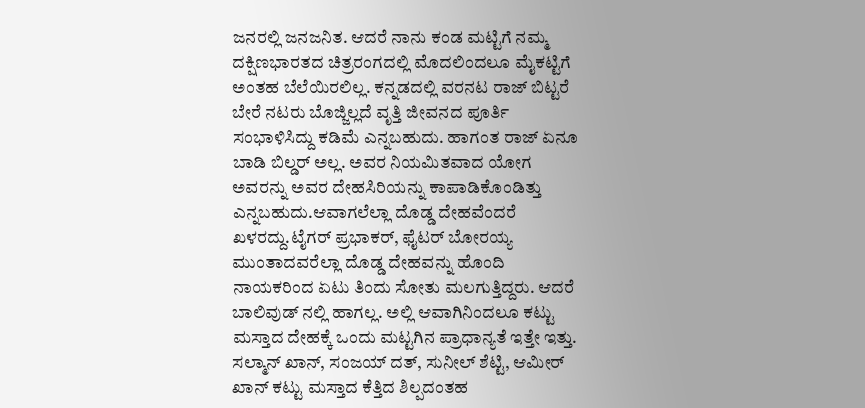ಜನರಲ್ಲಿ ಜನಜನಿತ. ಆದರೆ ನಾನು ಕಂಡ ಮಟ್ಟಿಗೆ ನಮ್ಮ ದಕ್ಷಿಣಭಾರತದ ಚಿತ್ರರಂಗದಲ್ಲಿ ಮೊದಲಿಂದಲೂ ಮೈಕಟ್ಟಿಗೆ ಅಂತಹ ಬೆಲೆಯಿರಲಿಲ್ಲ. ಕನ್ನಡದಲ್ಲಿ ವರನಟ ರಾಜ್ ಬಿಟ್ಟರೆ ಬೇರೆ ನಟರು ಬೊಜ್ಜಿಲ್ಲದೆ ವೃತ್ತಿ ಜೀವನದ ಪೂರ್ತಿ ಸಂಭಾಳಿಸಿದ್ದು ಕಡಿಮೆ ಎನ್ನಬಹುದು. ಹಾಗಂತ ರಾಜ್ ಏನೂ ಬಾಡಿ ಬಿಲ್ಡರ್ ಅಲ್ಲ. ಅವರ ನಿಯಮಿತವಾದ ಯೋಗ ಅವರನ್ನು ಅವರ ದೇಹಸಿರಿಯನ್ನು ಕಾಪಾಡಿಕೊಂಡಿತ್ತು ಎನ್ನಬಹುದು.ಆವಾಗಲೆಲ್ಲಾ ದೊಡ್ಡ ದೇಹವೆಂದರೆ ಖಳರದ್ದು.ಟೈಗರ್ ಪ್ರಭಾಕರ್, ಫೈಟರ್ ಬೋರಯ್ಯ ಮುಂತಾದವರೆಲ್ಲಾ ದೊಡ್ಡ ದೇಹವನ್ನು ಹೊಂದಿ ನಾಯಕರಿಂದ ಏಟು ತಿಂದು ಸೋತು ಮಲಗುತ್ತಿದ್ದರು. ಆದರೆ ಬಾಲಿವುಡ್ ನಲ್ಲಿ ಹಾಗಲ್ಲ. ಅಲ್ಲಿ ಆವಾಗಿನಿಂದಲೂ ಕಟ್ಟು ಮಸ್ತಾದ ದೇಹಕ್ಕೆ ಒಂದು ಮಟ್ಟಗಿನ ಪ್ರಾಧಾನ್ಯತೆ ಇತ್ತೇ ಇತ್ತು.
ಸಲ್ಮಾನ್ ಖಾನ್, ಸಂಜಯ್ ದತ್, ಸುನೀಲ್ ಶೆಟ್ಟಿ, ಆಮೀರ್ ಖಾನ್ ಕಟ್ಟು ಮಸ್ತಾದ ಕೆತ್ತಿದ ಶಿಲ್ಪದಂತಹ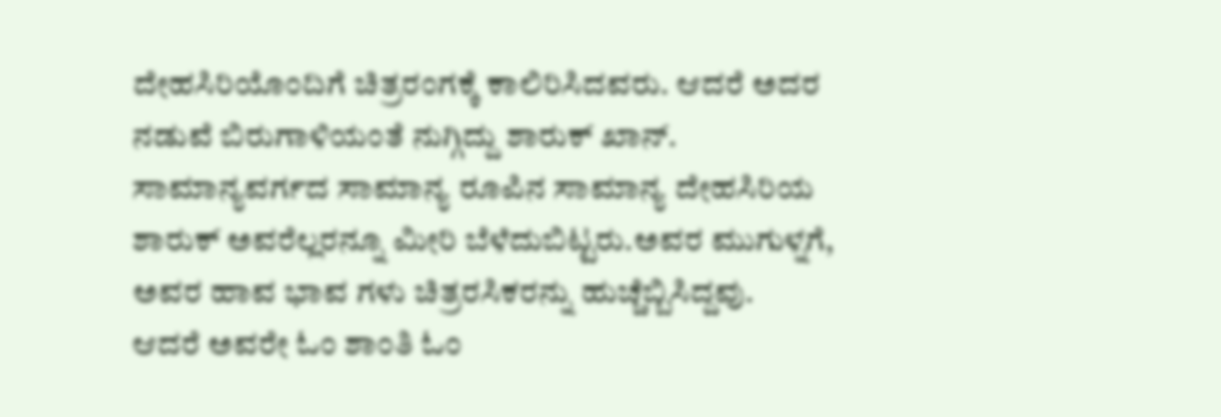ದೇಹಸಿರಿಯೊಂದಿಗೆ ಚಿತ್ರರಂಗಕ್ಕೆ ಕಾಲಿರಿಸಿದವರು. ಆದರೆ ಅದರ ನಡುವೆ ಬಿರುಗಾಳಿಯಂತೆ ನುಗ್ಗಿದ್ದು ಶಾರುಕ್ ಖಾನ್. ಸಾಮಾನ್ಯವರ್ಗದ ಸಾಮಾನ್ಯ ರೂಪಿನ ಸಾಮಾನ್ಯ ದೇಹಸಿರಿಯ ಶಾರುಕ್ ಅವರೆಲ್ಲರನ್ನೂ ಮೀರಿ ಬೆಳೆದುಬಿಟ್ಟರು.ಅವರ ಮುಗುಳ್ನಗೆ, ಅವರ ಹಾವ ಭಾವ ಗಳು ಚಿತ್ರರಸಿಕರನ್ನು ಹುಚ್ಚೆಬ್ಬಿಸಿದ್ದವು.
ಆದರೆ ಅವರೇ ಓಂ ಶಾಂತಿ ಓಂ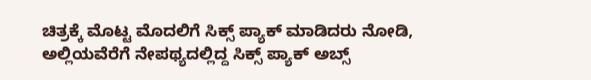ಚಿತ್ರಕ್ಕೆ ಮೊಟ್ಟ ಮೊದಲಿಗೆ ಸಿಕ್ಸ್ ಪ್ಯಾಕ್ ಮಾಡಿದರು ನೋಡಿ, ಅಲ್ಲಿಯವೆರೆಗೆ ನೇಪಥ್ಯದಲ್ಲಿದ್ದ ಸಿಕ್ಸ್ ಪ್ಯಾಕ್ ಅಬ್ಸ್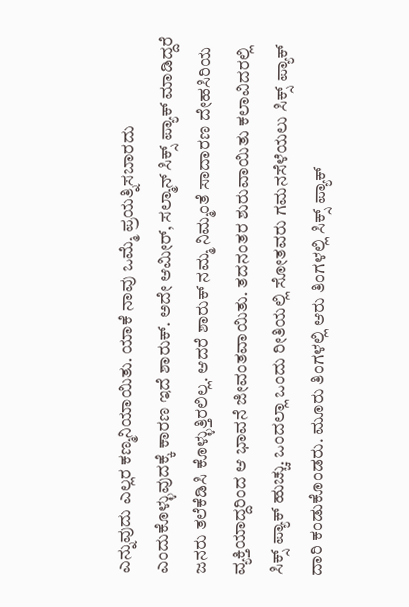ಎನ್ನುವುದು ಎಲ್ಲರ ಕಣ್ಮನಿಯಾಯಿತು. ಯಾಕೆ ನಾವು ಒಮ್ಮೆ ಪ್ರಯತ್ನಿಸಬಾರದು ಎಂದುಕೊಳ್ಳುವುದಕ್ಕೆ ಕಾರಣ ಇದೆ ಶಾರುಕ್. ಅದೇ ಆಮೀರ್, ಸಲ್ಮಾನ್ ಸಿಕ್ಸ್ ಪ್ಯಾಕ್ ಮಾಡಿದ್ದರೆ ಜನರು ತಲೆಕೆಡಿಸಿ ಕೊಳ್ಳುತ್ತಿರಲಿಲ್ಲ. ಆದರೆ ಶಾರುಕ್ ನಮ್ಮ ನಿಮ್ಮಂತೆ ಸಾದಾರಣ ದೇಹಸಿರಿಯ ವ್ಯಕ್ತಿಯಾದ್ದರಿಂದ ಆ ಭಾವನೆ ಜೀವಂತವಾಯಿತು. ತದನಂತರ ಶುರುವಾಯಿತು ಕಲಾವಿದರಲ್ಲಿ ಸಿಕ್ಸ್ ಪ್ಯಾಕ್ ಹುಚ್ಚು. ಒಂದಲ್ಲಾ ಒಂದು ರೀತಿಯಲ್ಲಿ ಸೋತವರು ಗಮನಸೆಳೆಯಲು ಸಿಕ್ಸ್ ಪ್ಯಾಕ್ ದಾರಿ ಕಂಡುಕೊಂಡರು. ಮೂರು ತಿಂಗಳಲ್ಲಿ ಆರು ತಿಂಗಳಲ್ಲಿ ಸಿಕ್ಸ್ ಪ್ಯಾಕ್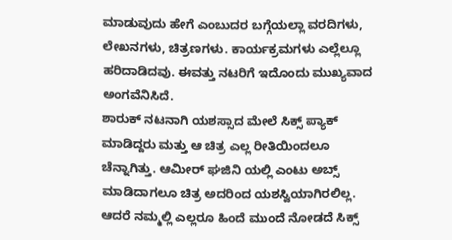ಮಾಡುವುದು ಹೇಗೆ ಎಂಬುದರ ಬಗ್ಗೆಯಲ್ಲಾ ವರದಿಗಳು, ಲೇಖನಗಳು, ಚಿತ್ರಣಗಳು. ಕಾರ್ಯಕ್ರಮಗಳು ಎಲ್ಲೆಲ್ಲೂ ಹರಿದಾಡಿದವು. ಈವತ್ತು ನಟರಿಗೆ ಇದೊಂದು ಮುಖ್ಯವಾದ ಅಂಗವೆನಿಸಿದೆ.
ಶಾರುಕ್ ನಟನಾಗಿ ಯಶಸ್ಸಾದ ಮೇಲೆ ಸಿಕ್ಸ್ ಪ್ಯಾಕ್ ಮಾಡಿದ್ದರು ಮತ್ತು ಆ ಚಿತ್ರ ಎಲ್ಲ ರೀತಿಯಿಂದಲೂ ಚೆನ್ನಾಗಿತ್ತು. ಆಮೀರ್ ಘಜಿನಿ ಯಲ್ಲಿ ಎಂಟು ಅಬ್ಸ್ ಮಾಡಿದಾಗಲೂ ಚಿತ್ರ ಅದರಿಂದ ಯಶಸ್ವಿಯಾಗಿರಲಿಲ್ಲ.
ಆದರೆ ನಮ್ಮಲ್ಲಿ ಎಲ್ಲರೂ ಹಿಂದೆ ಮುಂದೆ ನೋಡದೆ ಸಿಕ್ಸ್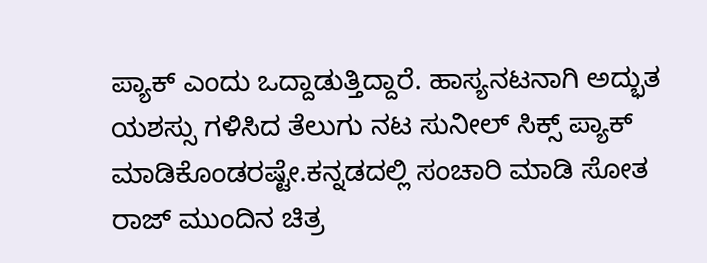ಪ್ಯಾಕ್ ಎಂದು ಒದ್ದಾಡುತ್ತಿದ್ದಾರೆ. ಹಾಸ್ಯನಟನಾಗಿ ಅದ್ಭುತ ಯಶಸ್ಸು ಗಳಿಸಿದ ತೆಲುಗು ನಟ ಸುನೀಲ್ ಸಿಕ್ಸ್ ಪ್ಯಾಕ್ ಮಾಡಿಕೊಂಡರಷ್ಟೇ.ಕನ್ನಡದಲ್ಲಿ ಸಂಚಾರಿ ಮಾಡಿ ಸೋತ ರಾಜ್ ಮುಂದಿನ ಚಿತ್ರ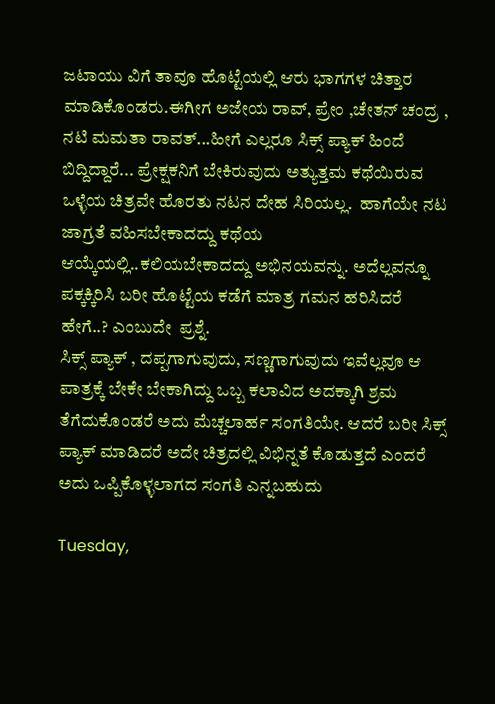ಜಟಾಯು ವಿಗೆ ತಾವೂ ಹೊಟ್ಟೆಯಲ್ಲಿ ಆರು ಭಾಗಗಳ ಚಿತ್ತಾರ ಮಾಡಿಕೊಂಡರು.ಈಗೀಗ ಅಜೇಯ ರಾವ್, ಪ್ರೇಂ ,ಚೇತನ್ ಚಂದ್ರ , ನಟಿ ಮಮತಾ ರಾವತ್...ಹೀಗೆ ಎಲ್ಲರೂ ಸಿಕ್ಸ್ ಪ್ಯಾಕ್ ಹಿಂದೆ ಬಿದ್ದಿದ್ದಾರೆ... ಪ್ರೇಕ್ಷಕನಿಗೆ ಬೇಕಿರುವುದು ಅತ್ಯುತ್ತಮ ಕಥೆಯಿರುವ ಒಳ್ಳೆಯ ಚಿತ್ರವೇ ಹೊರತು ನಟನ ದೇಹ ಸಿರಿಯಲ್ಲ.  ಹಾಗೆಯೇ ನಟ ಜಾಗ್ರತೆ ವಹಿಸಬೇಕಾದದ್ದು ಕಥೆಯ ಆಯ್ಕೆಯಲ್ಲಿ..ಕಲಿಯಬೇಕಾದದ್ದು ಅಭಿನಯವನ್ನು. ಅದೆಲ್ಲವನ್ನೂ ಪಕ್ಕಕ್ಕಿರಿಸಿ ಬರೀ ಹೊಟ್ಟೆಯ ಕಡೆಗೆ ಮಾತ್ರ ಗಮನ ಹರಿಸಿದರೆ ಹೇಗೆ..? ಎಂಬುದೇ  ಪ್ರಶ್ನೆ.
ಸಿಕ್ಸ್ ಪ್ಯಾಕ್ , ದಪ್ಪಗಾಗುವುದು, ಸಣ್ಣಗಾಗುವುದು ಇವೆಲ್ಲವೂ ಆ ಪಾತ್ರಕ್ಕೆ ಬೇಕೇ ಬೇಕಾಗಿದ್ದು ಒಬ್ಬ ಕಲಾವಿದ ಅದಕ್ಕಾಗಿ ಶ್ರಮ ತೆಗೆದುಕೊಂಡರೆ ಅದು ಮೆಚ್ಚಲಾರ್ಹ ಸಂಗತಿಯೇ. ಆದರೆ ಬರೀ ಸಿಕ್ಸ್ ಪ್ಯಾಕ್ ಮಾಡಿದರೆ ಅದೇ ಚಿತ್ರದಲ್ಲಿ ವಿಭಿನ್ನತೆ ಕೊಡುತ್ತದೆ ಎಂದರೆ ಅದು ಒಪ್ಪಿಕೊಳ್ಳಲಾಗದ ಸಂಗತಿ ಎನ್ನಬಹುದು

Tuesday,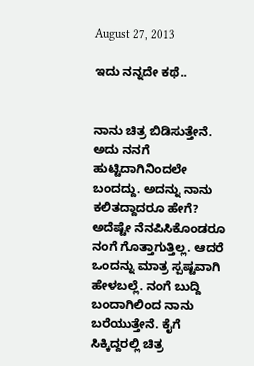August 27, 2013

ಇದು ನನ್ನದೇ ಕಥೆ..


ನಾನು ಚಿತ್ರ ಬಿಡಿಸುತ್ತೇನೆ. ಅದು ನನಗೆ ಹುಟ್ಟಿದಾಗಿನಿಂದಲೇ ಬಂದದ್ದು. ಅದನ್ನು ನಾನು ಕಲಿತದ್ದಾದರೂ ಹೇಗೆ? ಅದೆಷ್ಟೇ ನೆನಪಿಸಿಕೊಂಡರೂ ನಂಗೆ ಗೊತ್ತಾಗುತ್ತಿಲ್ಲ. ಆದರೆ ಒಂದನ್ನು ಮಾತ್ರ ಸ್ಪಷ್ಟವಾಗಿ ಹೇಳಬಲ್ಲೆ. ನಂಗೆ ಬುದ್ದಿ ಬಂದಾಗಿಲಿಂದ ನಾನು ಬರೆಯುತ್ತೇನೆ. ಕೈಗೆ ಸಿಕ್ಕಿದ್ದರಲ್ಲಿ ಚಿತ್ರ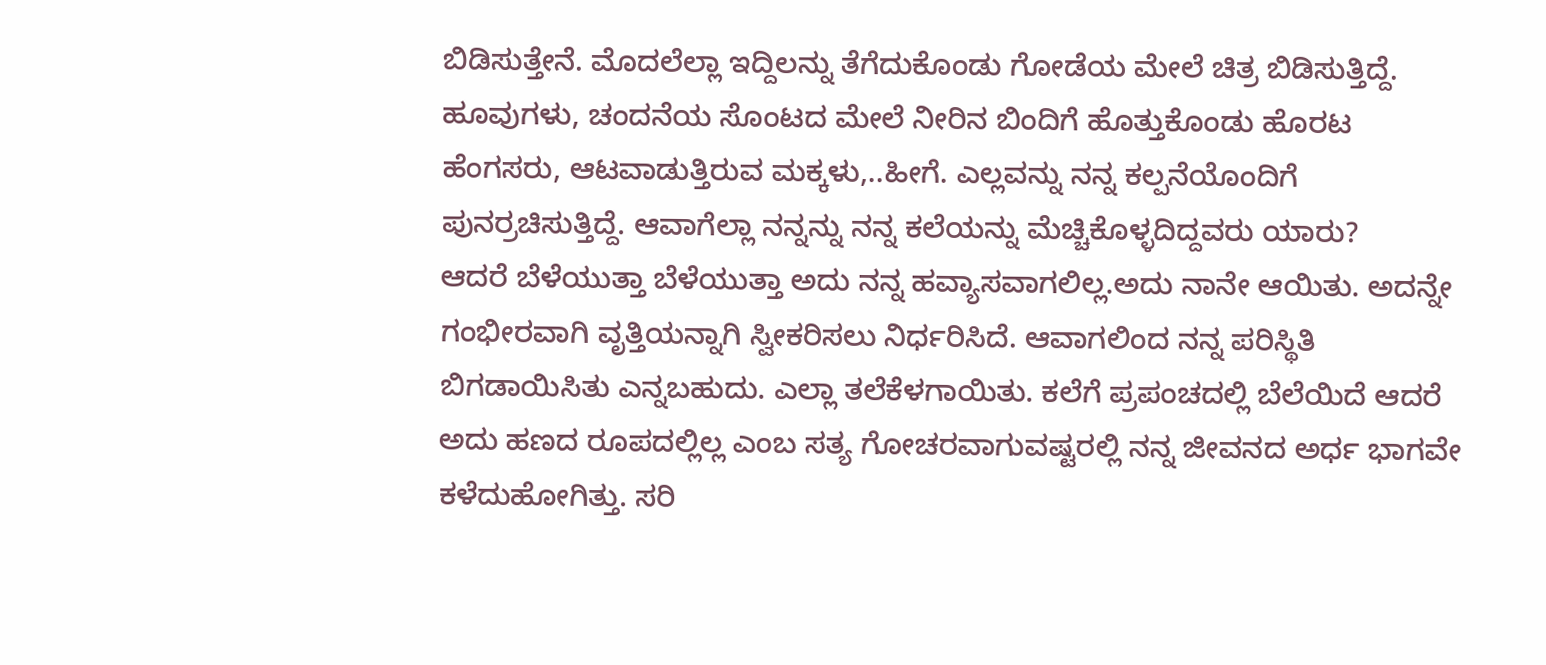ಬಿಡಿಸುತ್ತೇನೆ. ಮೊದಲೆಲ್ಲಾ ಇದ್ದಿಲನ್ನು ತೆಗೆದುಕೊಂಡು ಗೋಡೆಯ ಮೇಲೆ ಚಿತ್ರ ಬಿಡಿಸುತ್ತಿದ್ದೆ. ಹೂವುಗಳು, ಚಂದನೆಯ ಸೊಂಟದ ಮೇಲೆ ನೀರಿನ ಬಿಂದಿಗೆ ಹೊತ್ತುಕೊಂಡು ಹೊರಟ ಹೆಂಗಸರು, ಆಟವಾಡುತ್ತಿರುವ ಮಕ್ಕಳು,..ಹೀಗೆ. ಎಲ್ಲವನ್ನು ನನ್ನ ಕಲ್ಪನೆಯೊಂದಿಗೆ ಪುನರ್ರಚಿಸುತ್ತಿದ್ದೆ. ಆವಾಗೆಲ್ಲಾ ನನ್ನನ್ನು ನನ್ನ ಕಲೆಯನ್ನು ಮೆಚ್ಚಿಕೊಳ್ಳದಿದ್ದವರು ಯಾರು?
ಆದರೆ ಬೆಳೆಯುತ್ತಾ ಬೆಳೆಯುತ್ತಾ ಅದು ನನ್ನ ಹವ್ಯಾಸವಾಗಲಿಲ್ಲ.ಅದು ನಾನೇ ಆಯಿತು. ಅದನ್ನೇ ಗಂಭೀರವಾಗಿ ವೃತ್ತಿಯನ್ನಾಗಿ ಸ್ವೀಕರಿಸಲು ನಿರ್ಧರಿಸಿದೆ. ಆವಾಗಲಿಂದ ನನ್ನ ಪರಿಸ್ಥಿತಿ ಬಿಗಡಾಯಿಸಿತು ಎನ್ನಬಹುದು. ಎಲ್ಲಾ ತಲೆಕೆಳಗಾಯಿತು. ಕಲೆಗೆ ಪ್ರಪಂಚದಲ್ಲಿ ಬೆಲೆಯಿದೆ ಆದರೆ ಅದು ಹಣದ ರೂಪದಲ್ಲಿಲ್ಲ ಎಂಬ ಸತ್ಯ ಗೋಚರವಾಗುವಷ್ಟರಲ್ಲಿ ನನ್ನ ಜೀವನದ ಅರ್ಧ ಭಾಗವೇ ಕಳೆದುಹೋಗಿತ್ತು. ಸರಿ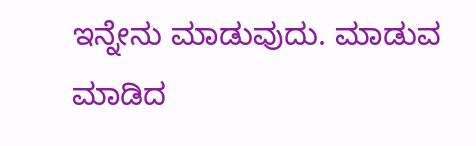ಇನ್ನೇನು ಮಾಡುವುದು. ಮಾಡುವ ಮಾಡಿದ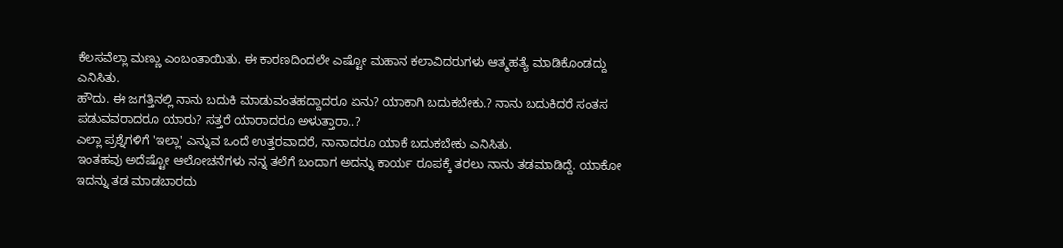ಕೆಲಸವೆಲ್ಲಾ ಮಣ್ಣು ಎಂಬಂತಾಯಿತು. ಈ ಕಾರಣದಿಂದಲೇ ಎಷ್ಟೋ ಮಹಾನ ಕಲಾವಿದರುಗಳು ಆತ್ಮಹತ್ಯೆ ಮಾಡಿಕೊಂಡದ್ದು ಎನಿಸಿತು.
ಹೌದು. ಈ ಜಗತ್ತಿನಲ್ಲಿ ನಾನು ಬದುಕಿ ಮಾಡುವಂತಹದ್ದಾದರೂ ಏನು? ಯಾಕಾಗಿ ಬದುಕಬೇಕು.? ನಾನು ಬದುಕಿದರೆ ಸಂತಸ ಪಡುವವರಾದರೂ ಯಾರು? ಸತ್ತರೆ ಯಾರಾದರೂ ಅಳುತ್ತಾರಾ..?
ಎಲ್ಲಾ ಪ್ರಶ್ನೆಗಳಿಗೆ 'ಇಲ್ಲಾ' ಎನ್ನುವ ಒಂದೆ ಉತ್ತರವಾದರೆ, ನಾನಾದರೂ ಯಾಕೆ ಬದುಕಬೇಕು ಎನಿಸಿತು.
ಇಂತಹವು ಅದೆಷ್ಟೋ ಆಲೋಚನೆಗಳು ನನ್ನ ತಲೆಗೆ ಬಂದಾಗ ಅದನ್ನು ಕಾರ್ಯ ರೂಪಕ್ಕೆ ತರಲು ನಾನು ತಡಮಾಡಿದ್ದೆ. ಯಾಕೋ ಇದನ್ನು ತಡ ಮಾಡಬಾರದು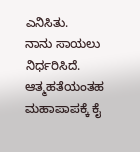ಎನಿಸಿತು.
ನಾನು ಸಾಯಲು ನಿರ್ಧರಿಸಿದೆ. ಆತ್ಮಹತೆಯಂತಹ ಮಹಾಪಾಪಕ್ಕೆ ಕೈ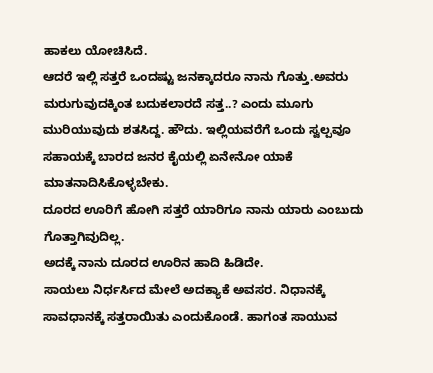ಹಾಕಲು ಯೋಚಿಸಿದೆ.
ಆದರೆ ಇಲ್ಲಿ ಸತ್ತರೆ ಒಂದಷ್ಟು ಜನಕ್ಕಾದರೂ ನಾನು ಗೊತ್ತು.ಅವರು ಮರುಗುವುದಕ್ಕಿಂತ ಬದುಕಲಾರದೆ ಸತ್ತ..? ಎಂದು ಮೂಗು ಮುರಿಯುವುದು ಶತಸಿದ್ದ. ಹೌದು. ಇಲ್ಲಿಯವರೆಗೆ ಒಂದು ಸ್ವಲ್ಪವೂ ಸಹಾಯಕ್ಕೆ ಬಾರದ ಜನರ ಕೈಯಲ್ಲಿ ಏನೇನೋ ಯಾಕೆ ಮಾತನಾದಿಸಿಕೊಳ್ಳಬೇಕು.
ದೂರದ ಊರಿಗೆ ಹೋಗಿ ಸತ್ತರೆ ಯಾರಿಗೂ ನಾನು ಯಾರು ಎಂಬುದು ಗೊತ್ತಾಗಿವುದಿಲ್ಲ.
ಅದಕ್ಕೆ ನಾನು ದೂರದ ಊರಿನ ಹಾದಿ ಹಿಡಿದೇ.
ಸಾಯಲು ನಿರ್ಧರ್ಸಿದ ಮೇಲೆ ಅದಕ್ಯಾಕೆ ಅವಸರ. ನಿಧಾನಕ್ಕೆ ಸಾವಧಾನಕ್ಕೆ ಸತ್ತರಾಯಿತು ಎಂದುಕೊಂಡೆ. ಹಾಗಂತ ಸಾಯುವ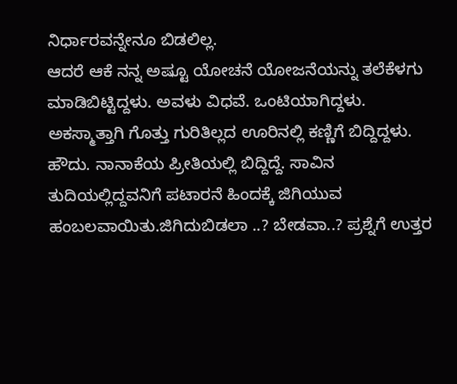ನಿರ್ಧಾರವನ್ನೇನೂ ಬಿಡಲಿಲ್ಲ.
ಆದರೆ ಆಕೆ ನನ್ನ ಅಷ್ಟೂ ಯೋಚನೆ ಯೋಜನೆಯನ್ನು ತಲೆಕೆಳಗು ಮಾಡಿಬಿಟ್ಟಿದ್ದಳು. ಅವಳು ವಿಧವೆ. ಒಂಟಿಯಾಗಿದ್ದಳು. ಅಕಸ್ಮಾತ್ತಾಗಿ ಗೊತ್ತು ಗುರಿತಿಲ್ಲದ ಊರಿನಲ್ಲಿ ಕಣ್ಣಿಗೆ ಬಿದ್ದಿದ್ದಳು.
ಹೌದು. ನಾನಾಕೆಯ ಪ್ರೀತಿಯಲ್ಲಿ ಬಿದ್ದಿದ್ದೆ. ಸಾವಿನ ತುದಿಯಲ್ಲಿದ್ದವನಿಗೆ ಪಟಾರನೆ ಹಿಂದಕ್ಕೆ ಜಿಗಿಯುವ ಹಂಬಲವಾಯಿತು.ಜಿಗಿದುಬಿಡಲಾ ..? ಬೇಡವಾ..? ಪ್ರಶ್ನೆಗೆ ಉತ್ತರ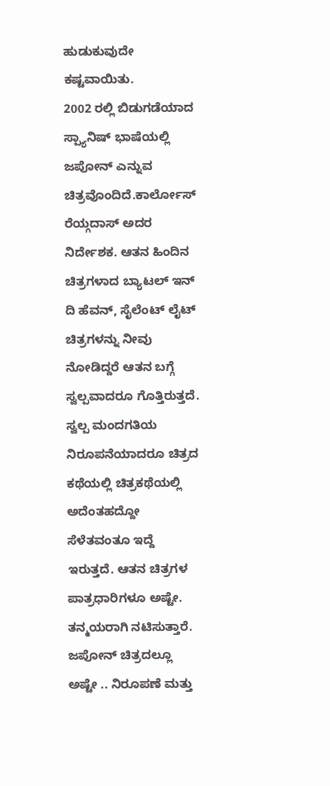ಹುಡುಕುವುದೇ ಕಷ್ಟವಾಯಿತು.
2002 ರಲ್ಲಿ ಬಿಡುಗಡೆಯಾದ ಸ್ಪ್ಯಾನಿಷ್ ಭಾಷೆಯಲ್ಲಿ ಜಪೋನ್ ಎನ್ನುವ ಚಿತ್ರವೊಂದಿದೆ.ಕಾರ್ಲೋಸ್ ರೆಯ್ಗದಾಸ್ ಅದರ ನಿರ್ದೇಶಕ. ಆತನ ಹಿಂದಿನ ಚಿತ್ರಗಳಾದ ಬ್ಯಾಟಲ್ ಇನ್ ದಿ ಹೆವನ್, ಸೈಲೆಂಟ್ ಲೈಟ್ ಚಿತ್ರಗಳನ್ನು ನೀವು ನೋಡಿದ್ದರೆ ಆತನ ಬಗ್ಗೆ ಸ್ವಲ್ಪವಾದರೂ ಗೊತ್ತಿರುತ್ತದೆ. ಸ್ವಲ್ಪ ಮಂದಗತಿಯ ನಿರೂಪನೆಯಾದರೂ ಚಿತ್ರದ ಕಥೆಯಲ್ಲಿ ಚಿತ್ರಕಥೆಯಲ್ಲಿ ಅದೆಂತಹದ್ದೋ ಸೆಳೆತವಂತೂ ಇದ್ದೆ ಇರುತ್ತದೆ. ಆತನ ಚಿತ್ರಗಳ ಪಾತ್ರಧಾರಿಗಳೂ ಅಷ್ಟೇ. ತನ್ಮಯರಾಗಿ ನಟಿಸುತ್ತಾರೆ. ಜಪೋನ್ ಚಿತ್ರದಲ್ಲೂ ಅಷ್ಟೇ .. ನಿರೂಪಣೆ ಮತ್ತು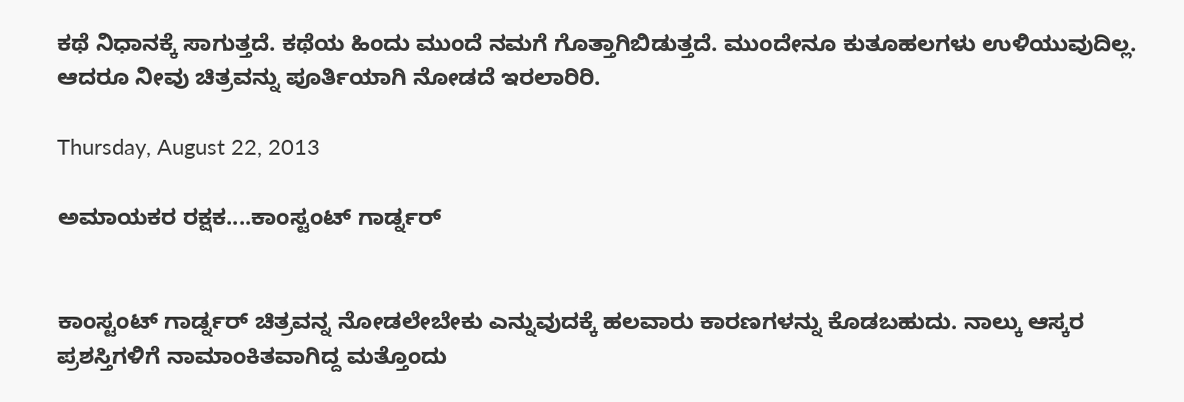ಕಥೆ ನಿಧಾನಕ್ಕೆ ಸಾಗುತ್ತದೆ. ಕಥೆಯ ಹಿಂದು ಮುಂದೆ ನಮಗೆ ಗೊತ್ತಾಗಿಬಿಡುತ್ತದೆ. ಮುಂದೇನೂ ಕುತೂಹಲಗಳು ಉಳಿಯುವುದಿಲ್ಲ. ಆದರೂ ನೀವು ಚಿತ್ರವನ್ನು ಪೂರ್ತಿಯಾಗಿ ನೋಡದೆ ಇರಲಾರಿರಿ.

Thursday, August 22, 2013

ಅಮಾಯಕರ ರಕ್ಷಕ....ಕಾಂಸ್ಟಂಟ್ ಗಾರ್ಡ್ನರ್


ಕಾಂಸ್ಟಂಟ್ ಗಾರ್ಡ್ನರ್ ಚಿತ್ರವನ್ನ ನೋಡಲೇಬೇಕು ಎನ್ನುವುದಕ್ಕೆ ಹಲವಾರು ಕಾರಣಗಳನ್ನು ಕೊಡಬಹುದು. ನಾಲ್ಕು ಆಸ್ಕರ ಪ್ರಶಸ್ತಿಗಳಿಗೆ ನಾಮಾಂಕಿತವಾಗಿದ್ದ ಮತ್ತೊಂದು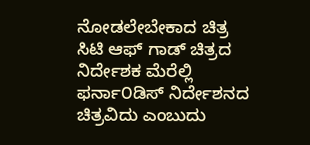ನೋಡಲೇಬೇಕಾದ ಚಿತ್ರ ಸಿಟಿ ಆಫ್ ಗಾಡ್ ಚಿತ್ರದ ನಿರ್ದೇಶಕ ಮೆರೆಲ್ಲಿ ಫರ್ನಾ೦ಡಿಸ್ ನಿರ್ದೇಶನದ ಚಿತ್ರವಿದು ಎಂಬುದು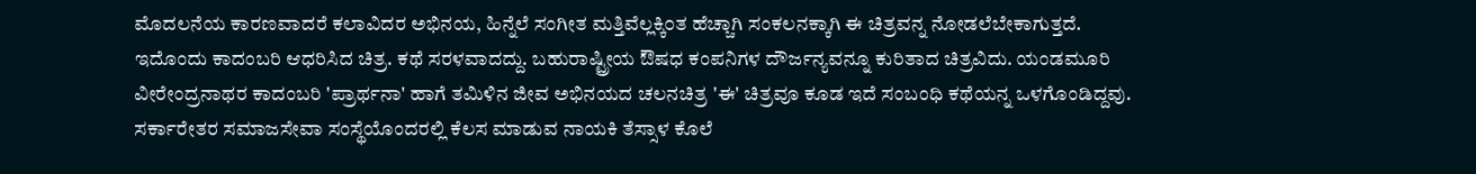ಮೊದಲನೆಯ ಕಾರಣವಾದರೆ ಕಲಾವಿದರ ಅಭಿನಯ, ಹಿನ್ನೆಲೆ ಸಂಗೀತ ಮತ್ತಿವೆಲ್ಲಕ್ಕಿ೦ತ ಹೆಚ್ಚಾಗಿ ಸಂಕಲನಕ್ಕಾಗಿ ಈ ಚಿತ್ರವನ್ನ ನೋಡಲೆಬೇಕಾಗುತ್ತದೆ.
ಇದೊಂದು ಕಾದಂಬರಿ ಆಧರಿಸಿದ ಚಿತ್ರ. ಕಥೆ ಸರಳವಾದದ್ದು. ಬಹುರಾಷ್ಟ್ರೀಯ ಔಷಧ ಕಂಪನಿಗಳ ದೌರ್ಜನ್ಯವನ್ನೂ ಕುರಿತಾದ ಚಿತ್ರವಿದು. ಯಂಡಮೂರಿ ವೀರೇಂದ್ರನಾಥರ ಕಾದಂಬರಿ 'ಪ್ರಾರ್ಥನಾ' ಹಾಗೆ ತಮಿಳಿನ ಜೀವ ಅಭಿನಯದ ಚಲನಚಿತ್ರ 'ಈ' ಚಿತ್ರವೂ ಕೂಡ ಇದೆ ಸಂಬಂಧಿ ಕಥೆಯನ್ನ ಒಳಗೊಂಡಿದ್ದವು.
ಸರ್ಕಾರೇತರ ಸಮಾಜಸೇವಾ ಸಂಸ್ಥೆಯೊಂದರಲ್ಲಿ ಕೆಲಸ ಮಾಡುವ ನಾಯಕಿ ತೆಸ್ಸಾಳ ಕೊಲೆ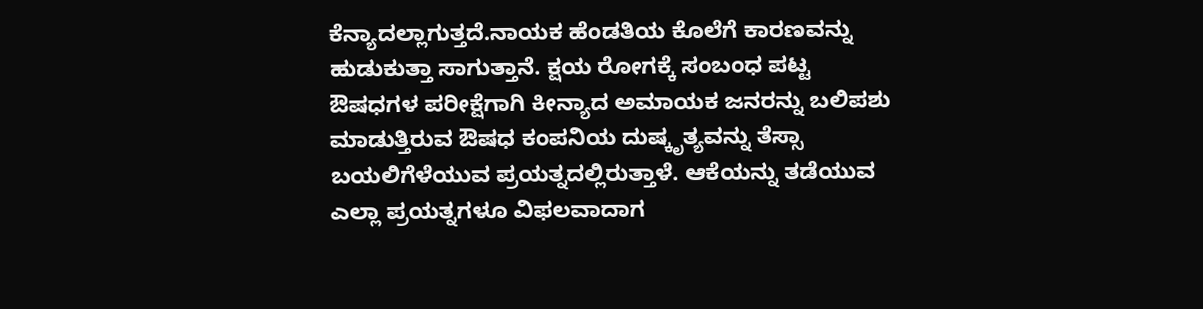ಕೆನ್ಯಾದಲ್ಲಾಗುತ್ತದೆ.ನಾಯಕ ಹೆಂಡತಿಯ ಕೊಲೆಗೆ ಕಾರಣವನ್ನು ಹುಡುಕುತ್ತಾ ಸಾಗುತ್ತಾನೆ. ಕ್ಷಯ ರೋಗಕ್ಕೆ ಸಂಬಂಧ ಪಟ್ಟ ಔಷಧಗಳ ಪರೀಕ್ಷೆಗಾಗಿ ಕೀನ್ಯಾದ ಅಮಾಯಕ ಜನರನ್ನು ಬಲಿಪಶು ಮಾಡುತ್ತಿರುವ ಔಷಧ ಕಂಪನಿಯ ದುಷ್ಕೃತ್ಯವನ್ನು ತೆಸ್ಸಾ ಬಯಲಿಗೆಳೆಯುವ ಪ್ರಯತ್ನದಲ್ಲಿರುತ್ತಾಳೆ. ಆಕೆಯನ್ನು ತಡೆಯುವ ಎಲ್ಲಾ ಪ್ರಯತ್ನಗಳೂ ವಿಫಲವಾದಾಗ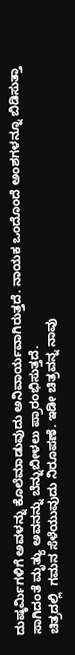ದುಷ್ಕರ್ಮಿಗಳಿಗೆ ಅವಳನ್ನು ಕೊಲೆಮಾಡುವುದು ಅನಿವಾರ್ಯವಾಗಿರುತ್ತದೆ. ನಾಯಕ ಒಂದೊಂದೆ ಅಂಶಗಳನ್ನೂ ಬಿಡಿಸುತ್ತಾ ಸಾಗಿದಂತೆ ಮೃತ್ಯು ಅವನನ್ನು ಬೆನ್ನುಬೀಳಲು ಪ್ರಾರಂಭಿಸುತ್ತದೆ.
ಚಿತ್ರದಲ್ಲಿ  ಗಮನ ಸೆಳೆಯುವುದು ನಿರೂಪಣೆ. ಇಡೀ ಚಿತ್ರವನ್ನ ನಾವು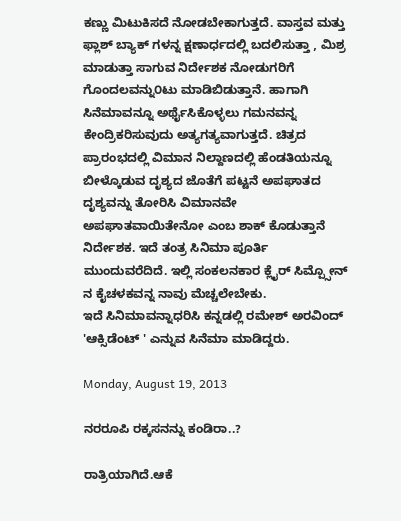ಕಣ್ಣು ಮಿಟುಕಿಸದೆ ನೋಡಬೇಕಾಗುತ್ತದೆ. ವಾಸ್ತವ ಮತ್ತು ಫ್ಲಾಶ್ ಬ್ಯಾಕ್ ಗಳನ್ನ ಕ್ಷಣಾರ್ಧದಲ್ಲಿ ಬದಲಿಸುತ್ತಾ , ಮಿಶ್ರ ಮಾಡುತ್ತಾ ಸಾಗುವ ನಿರ್ದೇಶಕ ನೋಡುಗರಿಗೆ ಗೊಂದಲವನ್ನು೦ಟು ಮಾಡಿಬಿಡುತ್ತಾನೆ. ಹಾಗಾಗಿ ಸಿನೆಮಾವನ್ನೂ ಅರ್ಥೈಸಿಕೊಳ್ಳಲು ಗಮನವನ್ನ ಕೇಂದ್ರಿಕರಿಸುವುದು ಅತ್ಯಗತ್ಯವಾಗುತ್ತದೆ. ಚಿತ್ರದ ಪ್ರಾರಂಭದಲ್ಲಿ ವಿಮಾನ ನಿಲ್ದಾಣದಲ್ಲಿ ಹೆಂಡತಿಯನ್ನೂ ಬೀಳ್ಕೊಡುವ ದೃಶ್ಯದ ಜೊತೆಗೆ ಪಟ್ಟನೆ ಅಪಘಾತದ ದೃಶ್ಯವನ್ನು ತೋರಿಸಿ ವಿಮಾನವೇ ಅಪಘಾತವಾಯಿತೇನೋ ಎಂಬ ಶಾಕ್ ಕೊಡುತ್ತಾನೆ ನಿರ್ದೇಶಕ. ಇದೆ ತಂತ್ರ ಸಿನಿಮಾ ಪೂರ್ತಿ ಮುಂದುವರೆದಿದೆ. ಇಲ್ಲಿ ಸಂಕಲನಕಾರ ಕ್ಲೈರ್ ಸಿಮ್ಪ್ಸೋನ್ ನ ಕೈಚಳಕವನ್ನ ನಾವು ಮೆಚ್ಚಲೇಬೇಕು.
ಇದೆ ಸಿನಿಮಾವನ್ನಾಧರಿಸಿ ಕನ್ನಡಲ್ಲಿ ರಮೇಶ್ ಅರವಿಂದ್ 'ಆಕ್ಸಿಡೆಂಟ್ ' ಎನ್ನುವ ಸಿನೆಮಾ ಮಾಡಿದ್ದರು.

Monday, August 19, 2013

ನರರೂಪಿ ರಕ್ಕಸನನ್ನು ಕಂಡಿರಾ..?

ರಾತ್ರಿಯಾಗಿದೆ.ಆಕೆ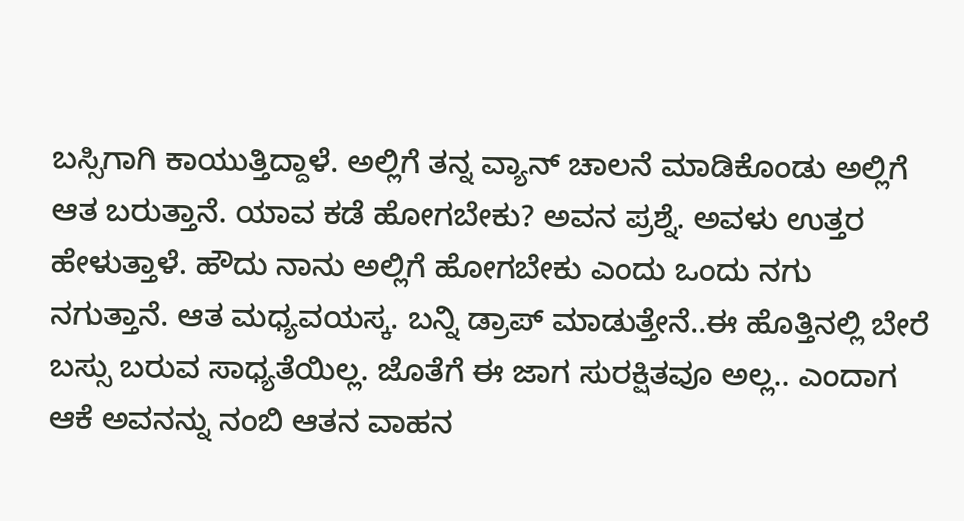ಬಸ್ಸಿಗಾಗಿ ಕಾಯುತ್ತಿದ್ದಾಳೆ. ಅಲ್ಲಿಗೆ ತನ್ನ ವ್ಯಾನ್ ಚಾಲನೆ ಮಾಡಿಕೊಂಡು ಅಲ್ಲಿಗೆ ಆತ ಬರುತ್ತಾನೆ. ಯಾವ ಕಡೆ ಹೋಗಬೇಕು? ಅವನ ಪ್ರಶ್ನೆ. ಅವಳು ಉತ್ತರ ಹೇಳುತ್ತಾಳೆ. ಹೌದು ನಾನು ಅಲ್ಲಿಗೆ ಹೋಗಬೇಕು ಎಂದು ಒಂದು ನಗು ನಗುತ್ತಾನೆ. ಆತ ಮಧ್ಯವಯಸ್ಕ. ಬನ್ನಿ ಡ್ರಾಪ್ ಮಾಡುತ್ತೇನೆ..ಈ ಹೊತ್ತಿನಲ್ಲಿ ಬೇರೆ ಬಸ್ಸು ಬರುವ ಸಾಧ್ಯತೆಯಿಲ್ಲ. ಜೊತೆಗೆ ಈ ಜಾಗ ಸುರಕ್ಷಿತವೂ ಅಲ್ಲ.. ಎಂದಾಗ ಆಕೆ ಅವನನ್ನು ನಂಬಿ ಆತನ ವಾಹನ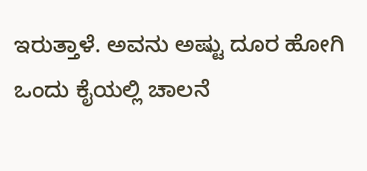ಇರುತ್ತಾಳೆ. ಅವನು ಅಷ್ಟು ದೂರ ಹೋಗಿ ಒಂದು ಕೈಯಲ್ಲಿ ಚಾಲನೆ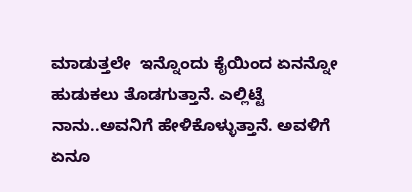ಮಾಡುತ್ತಲೇ  ಇನ್ನೊಂದು ಕೈಯಿಂದ ಏನನ್ನೋ ಹುಡುಕಲು ತೊಡಗುತ್ತಾನೆ. ಎಲ್ಲಿಟ್ಟೆ ನಾನು..ಅವನಿಗೆ ಹೇಳಿಕೊಳ್ಳುತ್ತಾನೆ. ಅವಳಿಗೆ ಏನೂ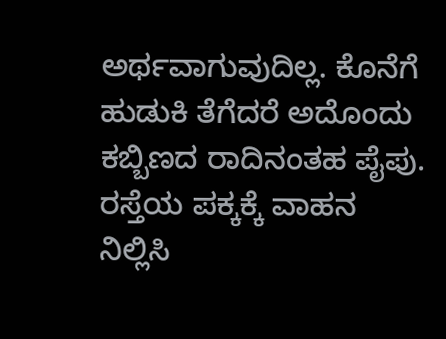ಅರ್ಥವಾಗುವುದಿಲ್ಲ. ಕೊನೆಗೆ ಹುಡುಕಿ ತೆಗೆದರೆ ಅದೊಂದು ಕಬ್ಬಿಣದ ರಾದಿನಂತಹ ಪೈಪು. ರಸ್ತೆಯ ಪಕ್ಕಕ್ಕೆ ವಾಹನ ನಿಲ್ಲಿಸಿ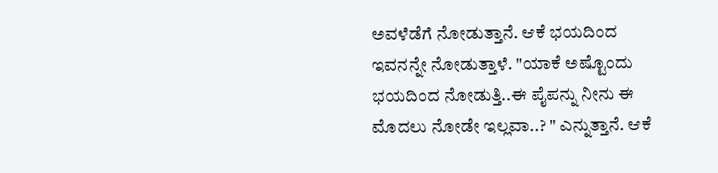ಅವಳೆಡೆಗೆ ನೋಡುತ್ತಾನೆ. ಆಕೆ ಭಯದಿಂದ ಇವನನ್ನೇ ನೋಡುತ್ತಾಳೆ. "ಯಾಕೆ ಅಷ್ಟೊಂದು ಭಯದಿಂದ ನೋಡುತ್ತಿ..ಈ ಪೈಪನ್ನು ನೀನು ಈ ಮೊದಲು ನೋಡೇ ಇಲ್ಲವಾ..? " ಎನ್ನುತ್ತಾನೆ. ಆಕೆ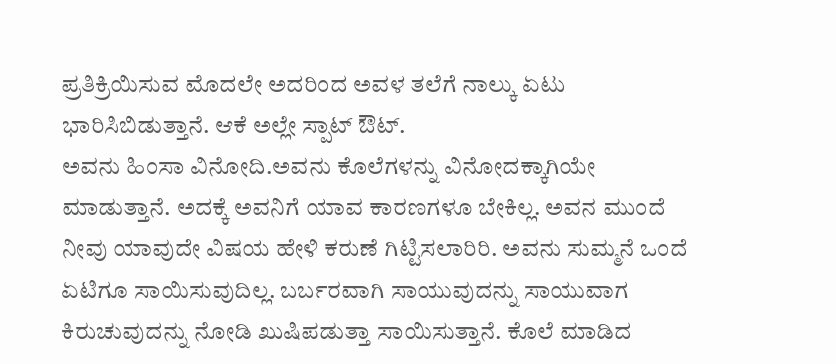ಪ್ರತಿಕ್ರಿಯಿಸುವ ಮೊದಲೇ ಅದರಿಂದ ಅವಳ ತಲೆಗೆ ನಾಲ್ಕು ಏಟು ಭಾರಿಸಿಬಿಡುತ್ತಾನೆ. ಆಕೆ ಅಲ್ಲೇ ಸ್ಪಾಟ್ ಔಟ್.
ಅವನು ಹಿಂಸಾ ವಿನೋದಿ.ಅವನು ಕೊಲೆಗಳನ್ನು ವಿನೋದಕ್ಕಾಗಿಯೇ ಮಾಡುತ್ತಾನೆ. ಅದಕ್ಕೆ ಅವನಿಗೆ ಯಾವ ಕಾರಣಗಳೂ ಬೇಕಿಲ್ಲ. ಅವನ ಮುಂದೆ ನೀವು ಯಾವುದೇ ವಿಷಯ ಹೇಳಿ ಕರುಣೆ ಗಿಟ್ಟಿಸಲಾರಿರಿ. ಅವನು ಸುಮ್ಮನೆ ಒಂದೆ ಏಟಿಗೂ ಸಾಯಿಸುವುದಿಲ್ಲ. ಬರ್ಬರವಾಗಿ ಸಾಯುವುದನ್ನು ಸಾಯುವಾಗ ಕಿರುಚುವುದನ್ನು ನೋಡಿ ಖುಷಿಪಡುತ್ತಾ ಸಾಯಿಸುತ್ತಾನೆ. ಕೊಲೆ ಮಾಡಿದ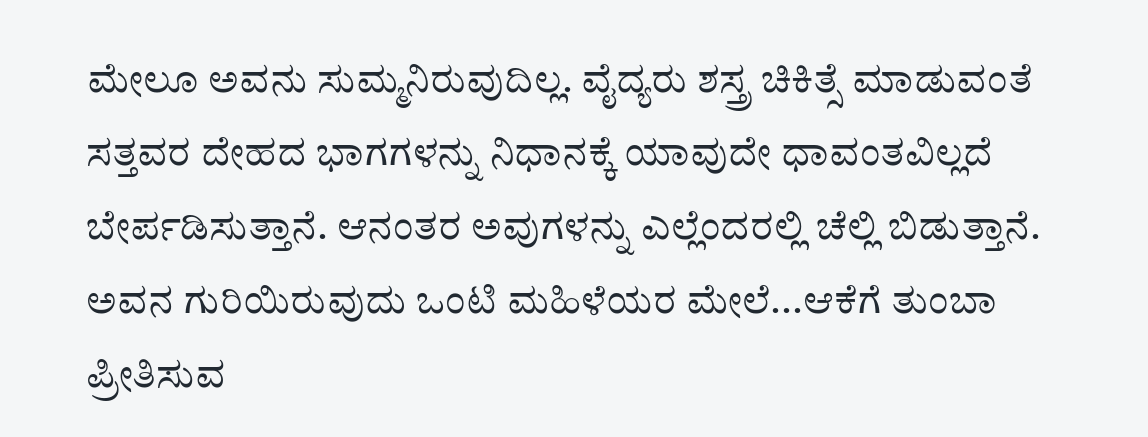ಮೇಲೂ ಅವನು ಸುಮ್ಮನಿರುವುದಿಲ್ಲ. ವೈದ್ಯರು ಶಸ್ತ್ರ ಚಿಕಿತ್ಸೆ ಮಾಡುವಂತೆ ಸತ್ತವರ ದೇಹದ ಭಾಗಗಳನ್ನು ನಿಧಾನಕ್ಕೆ ಯಾವುದೇ ಧಾವಂತವಿಲ್ಲದೆ ಬೇರ್ಪಡಿಸುತ್ತಾನೆ. ಆನಂತರ ಅವುಗಳನ್ನು ಎಲ್ಲೆಂದರಲ್ಲಿ ಚೆಲ್ಲಿ ಬಿಡುತ್ತಾನೆ. ಅವನ ಗುರಿಯಿರುವುದು ಒಂಟಿ ಮಹಿಳೆಯರ ಮೇಲೆ...ಆಕೆಗೆ ತುಂಬಾ ಪ್ರೀತಿಸುವ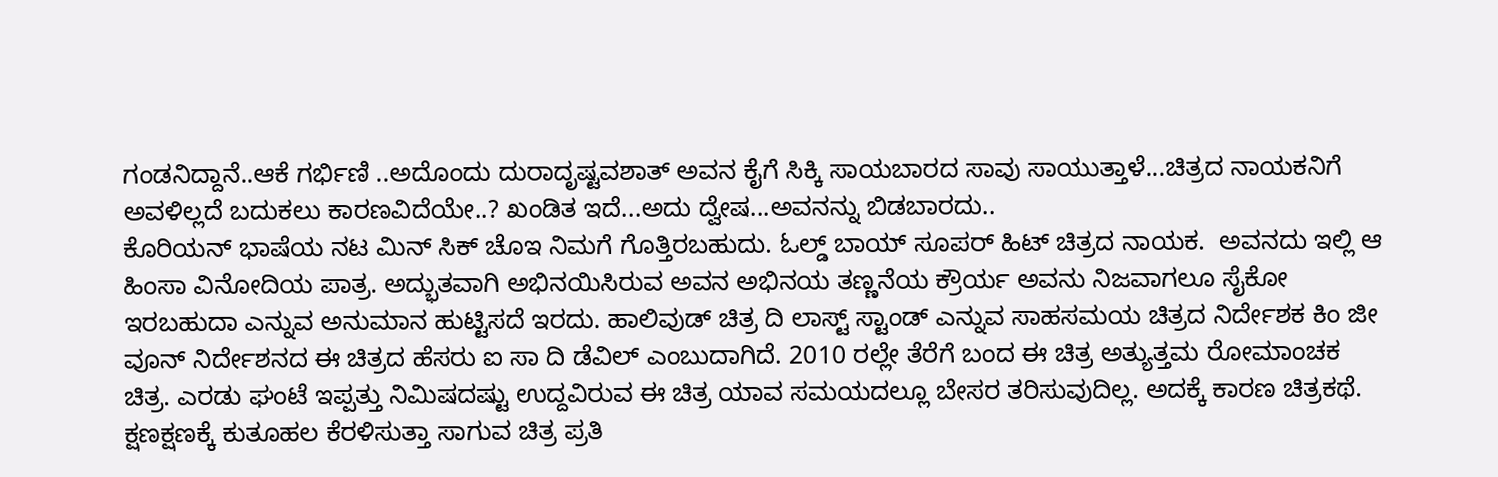ಗಂಡನಿದ್ದಾನೆ..ಆಕೆ ಗರ್ಭಿಣಿ ..ಅದೊಂದು ದುರಾದೃಷ್ಟವಶಾತ್ ಅವನ ಕೈಗೆ ಸಿಕ್ಕಿ ಸಾಯಬಾರದ ಸಾವು ಸಾಯುತ್ತಾಳೆ...ಚಿತ್ರದ ನಾಯಕನಿಗೆ ಅವಳಿಲ್ಲದೆ ಬದುಕಲು ಕಾರಣವಿದೆಯೇ..? ಖಂಡಿತ ಇದೆ...ಅದು ದ್ವೇಷ...ಅವನನ್ನು ಬಿಡಬಾರದು..
ಕೊರಿಯನ್ ಭಾಷೆಯ ನಟ ಮಿನ್ ಸಿಕ್ ಚೊಇ ನಿಮಗೆ ಗೊತ್ತಿರಬಹುದು. ಓಲ್ಡ್ ಬಾಯ್ ಸೂಪರ್ ಹಿಟ್ ಚಿತ್ರದ ನಾಯಕ.  ಅವನದು ಇಲ್ಲಿ ಆ ಹಿಂಸಾ ವಿನೋದಿಯ ಪಾತ್ರ. ಅದ್ಭುತವಾಗಿ ಅಭಿನಯಿಸಿರುವ ಅವನ ಅಭಿನಯ ತಣ್ಣನೆಯ ಕ್ರೌರ್ಯ ಅವನು ನಿಜವಾಗಲೂ ಸೈಕೋ ಇರಬಹುದಾ ಎನ್ನುವ ಅನುಮಾನ ಹುಟ್ಟಿಸದೆ ಇರದು. ಹಾಲಿವುಡ್ ಚಿತ್ರ ದಿ ಲಾಸ್ಟ್ ಸ್ಟಾಂಡ್ ಎನ್ನುವ ಸಾಹಸಮಯ ಚಿತ್ರದ ನಿರ್ದೇಶಕ ಕಿಂ ಜೀ ವೂನ್ ನಿರ್ದೇಶನದ ಈ ಚಿತ್ರದ ಹೆಸರು ಐ ಸಾ ದಿ ಡೆವಿಲ್ ಎಂಬುದಾಗಿದೆ. 2010 ರಲ್ಲೇ ತೆರೆಗೆ ಬಂದ ಈ ಚಿತ್ರ ಅತ್ಯುತ್ತಮ ರೋಮಾಂಚಕ ಚಿತ್ರ. ಎರಡು ಘಂಟೆ ಇಪ್ಪತ್ತು ನಿಮಿಷದಷ್ಟು ಉದ್ದವಿರುವ ಈ ಚಿತ್ರ ಯಾವ ಸಮಯದಲ್ಲೂ ಬೇಸರ ತರಿಸುವುದಿಲ್ಲ. ಅದಕ್ಕೆ ಕಾರಣ ಚಿತ್ರಕಥೆ. ಕ್ಷಣಕ್ಷಣಕ್ಕೆ ಕುತೂಹಲ ಕೆರಳಿಸುತ್ತಾ ಸಾಗುವ ಚಿತ್ರ ಪ್ರತಿ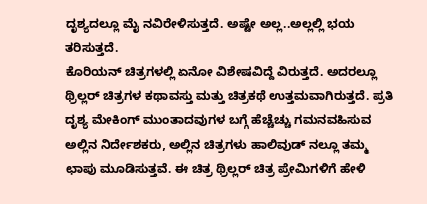ದೃಶ್ಯದಲ್ಲೂ ಮೈ ನವಿರೇಳಿಸುತ್ತದೆ. ಅಷ್ಟೇ ಅಲ್ಲ..ಅಲ್ಲಲ್ಲಿ ಭಯ ತರಿಸುತ್ತದೆ.
ಕೊರಿಯನ್ ಚಿತ್ರಗಳಲ್ಲಿ ಏನೋ ವಿಶೇಷವಿದ್ದೆ ವಿರುತ್ತದೆ. ಅದರಲ್ಲೂ ಥ್ರಿಲ್ಲರ್ ಚಿತ್ರಗಳ ಕಥಾವಸ್ತು ಮತ್ತು ಚಿತ್ರಕಥೆ ಉತ್ತಮವಾಗಿರುತ್ತದೆ. ಪ್ರತಿ ದೃಶ್ಯ ಮೇಕಿಂಗ್ ಮುಂತಾದವುಗಳ ಬಗ್ಗೆ ಹೆಚ್ಚೆಚ್ಚು ಗಮನವಹಿಸುವ ಅಲ್ಲಿನ ನಿರ್ದೇಶಕರು, ಅಲ್ಲಿನ ಚಿತ್ರಗಳು ಹಾಲಿವುಡ್ ನಲ್ಲೂ ತಮ್ಮ ಛಾಪು ಮೂಡಿಸುತ್ತವೆ. ಈ ಚಿತ್ರ ಥ್ರಿಲ್ಲರ್ ಚಿತ್ರ ಪ್ರೇಮಿಗಳಿಗೆ ಹೇಳಿ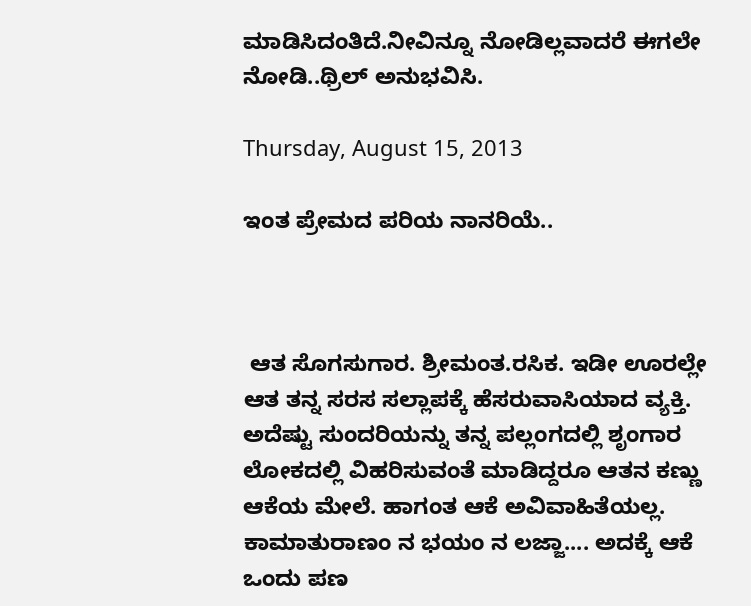ಮಾಡಿಸಿದಂತಿದೆ.ನೀವಿನ್ನೂ ನೋಡಿಲ್ಲವಾದರೆ ಈಗಲೇ ನೋಡಿ..ಥ್ರಿಲ್ ಅನುಭವಿಸಿ.

Thursday, August 15, 2013

ಇಂತ ಪ್ರೇಮದ ಪರಿಯ ನಾನರಿಯೆ..



 ಆತ ಸೊಗಸುಗಾರ. ಶ್ರೀಮಂತ.ರಸಿಕ. ಇಡೀ ಊರಲ್ಲೇ ಆತ ತನ್ನ ಸರಸ ಸಲ್ಲಾಪಕ್ಕೆ ಹೆಸರುವಾಸಿಯಾದ ವ್ಯಕ್ತಿ. ಅದೆಷ್ಟು ಸುಂದರಿಯನ್ನು ತನ್ನ ಪಲ್ಲಂಗದಲ್ಲಿ ಶೃಂಗಾರ ಲೋಕದಲ್ಲಿ ವಿಹರಿಸುವಂತೆ ಮಾಡಿದ್ದರೂ ಆತನ ಕಣ್ಣು ಆಕೆಯ ಮೇಲೆ. ಹಾಗಂತ ಆಕೆ ಅವಿವಾಹಿತೆಯಲ್ಲ. ಕಾಮಾತುರಾಣಂ ನ ಭಯಂ ನ ಲಜ್ಜಾ.... ಅದಕ್ಕೆ ಆಕೆ ಒಂದು ಪಣ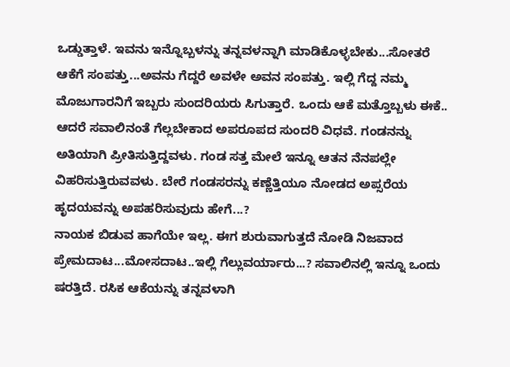ಒಡ್ಡುತ್ತಾಳೆ. ಇವನು ಇನ್ನೊಬ್ಬಳನ್ನು ತನ್ನವಳನ್ನಾಗಿ ಮಾಡಿಕೊಳ್ಳಬೇಕು...ಸೋತರೆ ಆಕೆಗೆ ಸಂಪತ್ತು...ಅವನು ಗೆದ್ದರೆ ಅವಳೇ ಅವನ ಸಂಪತ್ತು. ಇಲ್ಲಿ ಗೆದ್ದ ನಮ್ಮ ಮೊಜುಗಾರನಿಗೆ ಇಬ್ಬರು ಸುಂದರಿಯರು ಸಿಗುತ್ತಾರೆ. ಒಂದು ಆಕೆ ಮತ್ತೊಬ್ಬಳು ಈಕೆ.. ಆದರೆ ಸವಾಲಿನಂತೆ ಗೆಲ್ಲಬೇಕಾದ ಅಪರೂಪದ ಸುಂದರಿ ವಿಧವೆ. ಗಂಡನನ್ನು ಅತಿಯಾಗಿ ಪ್ರೀತಿಸುತ್ತಿದ್ದವಳು. ಗಂಡ ಸತ್ತ ಮೇಲೆ ಇನ್ನೂ ಆತನ ನೆನಪಲ್ಲೇ ವಿಹರಿಸುತ್ತಿರುವವಳು. ಬೇರೆ ಗಂಡಸರನ್ನು ಕಣ್ಣೆತ್ತಿಯೂ ನೋಡದ ಅಪ್ಸರೆಯ ಹೃದಯವನ್ನು ಅಪಹರಿಸುವುದು ಹೇಗೆ...?
ನಾಯಕ ಬಿಡುವ ಹಾಗೆಯೇ ಇಲ್ಲ. ಈಗ ಶುರುವಾಗುತ್ತದೆ ನೋಡಿ ನಿಜವಾದ ಪ್ರೇಮದಾಟ...ಮೋಸದಾಟ..ಇಲ್ಲಿ ಗೆಲ್ಲುವರ್ಯಾರು...? ಸವಾಲಿನಲ್ಲಿ ಇನ್ನೂ ಒಂದು ಷರತ್ತಿದೆ. ರಸಿಕ ಆಕೆಯನ್ನು ತನ್ನವಳಾಗಿ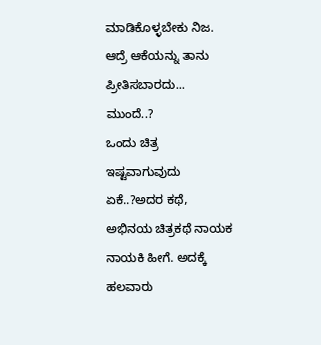ಮಾಡಿಕೊಳ್ಳಬೇಕು ನಿಜ. ಆದ್ರೆ ಆಕೆಯನ್ನು ತಾನು ಪ್ರೀತಿಸಬಾರದು...
ಮುಂದೆ..?
ಒಂದು ಚಿತ್ರ ಇಷ್ಟವಾಗುವುದು ಏಕೆ..?ಅದರ ಕಥೆ, ಅಭಿನಯ ಚಿತ್ರಕಥೆ ನಾಯಕ ನಾಯಕಿ ಹೀಗೆ. ಅದಕ್ಕೆ ಹಲವಾರು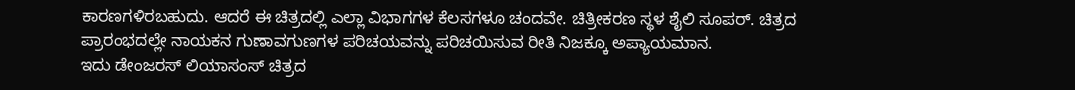ಕಾರಣಗಳಿರಬಹುದು. ಆದರೆ ಈ ಚಿತ್ರದಲ್ಲಿ ಎಲ್ಲಾ ವಿಭಾಗಗಳ ಕೆಲಸಗಳೂ ಚಂದವೇ. ಚಿತ್ರೀಕರಣ ಸ್ಥಳ ಶೈಲಿ ಸೂಪರ್. ಚಿತ್ರದ ಪ್ರಾರಂಭದಲ್ಲೇ ನಾಯಕನ ಗುಣಾವಗುಣಗಳ ಪರಿಚಯವನ್ನು ಪರಿಚಯಿಸುವ ರೀತಿ ನಿಜಕ್ಕೂ ಅಪ್ಯಾಯಮಾನ.
ಇದು ಡೇಂಜರಸ್ ಲಿಯಾಸಂಸ್ ಚಿತ್ರದ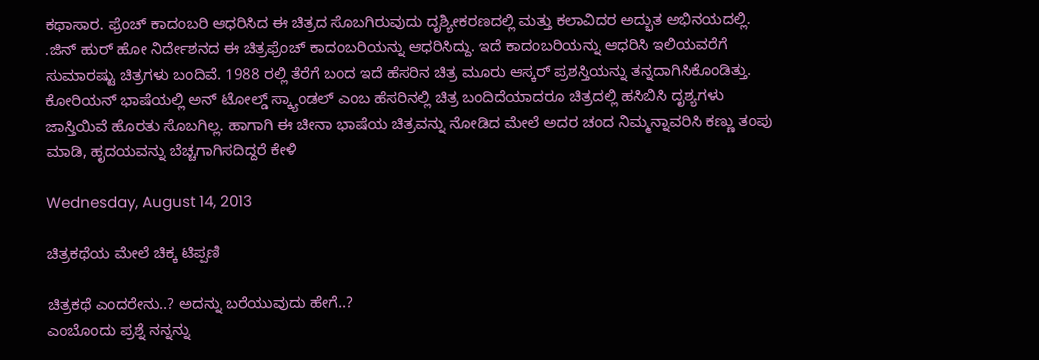ಕಥಾಸಾರ. ಫ್ರೆಂಚ್ ಕಾದಂಬರಿ ಆಧರಿಸಿದ ಈ ಚಿತ್ರದ ಸೊಬಗಿರುವುದು ದೃಶ್ಯೀಕರಣದಲ್ಲಿ ಮತ್ತು ಕಲಾವಿದರ ಅದ್ಭುತ ಅಭಿನಯದಲ್ಲಿ. .ಜಿನ್ ಹುರ್ ಹೋ ನಿರ್ದೇಶನದ ಈ ಚಿತ್ರಫ್ರೆಂಚ್ ಕಾದಂಬರಿಯನ್ನು ಆಧರಿಸಿದ್ದು. ಇದೆ ಕಾದಂಬರಿಯನ್ನು ಆಧರಿಸಿ ಇಲಿಯವರೆಗೆ ಸುಮಾರಷ್ಟು ಚಿತ್ರಗಳು ಬಂದಿವೆ. 1988 ರಲ್ಲಿ ತೆರೆಗೆ ಬಂದ ಇದೆ ಹೆಸರಿನ ಚಿತ್ರ ಮೂರು ಆಸ್ಕರ್ ಪ್ರಶಸ್ತಿಯನ್ನು ತನ್ನದಾಗಿಸಿಕೊಂಡಿತ್ತು. ಕೋರಿಯನ್ ಭಾಷೆಯಲ್ಲಿ ಅನ್ ಟೋಲ್ಡ್ ಸ್ಕ್ಯಾಂಡಲ್ ಎಂಬ ಹೆಸರಿನಲ್ಲಿ ಚಿತ್ರ ಬಂದಿದೆಯಾದರೂ ಚಿತ್ರದಲ್ಲಿ ಹಸಿಬಿಸಿ ದೃಶ್ಯಗಳು ಜಾಸ್ತಿಯಿವೆ ಹೊರತು ಸೊಬಗಿಲ್ಲ. ಹಾಗಾಗಿ ಈ ಚೀನಾ ಭಾಷೆಯ ಚಿತ್ರವನ್ನು ನೋಡಿದ ಮೇಲೆ ಅದರ ಚಂದ ನಿಮ್ಮನ್ನಾವರಿಸಿ ಕಣ್ಣು ತಂಪು ಮಾಡಿ, ಹೃದಯವನ್ನು ಬೆಚ್ಚಗಾಗಿಸದಿದ್ದರೆ ಕೇಳಿ

Wednesday, August 14, 2013

ಚಿತ್ರಕಥೆಯ ಮೇಲೆ ಚಿಕ್ಕ ಟಿಪ್ಪಣಿ

ಚಿತ್ರಕಥೆ ಎಂದರೇನು..? ಅದನ್ನು ಬರೆಯುವುದು ಹೇಗೆ..?
ಎಂಬೊಂದು ಪ್ರಶ್ನೆ ನನ್ನನ್ನು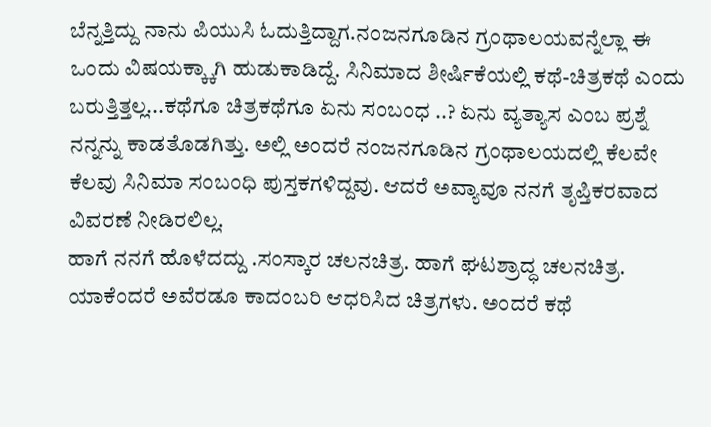ಬೆನ್ನತ್ತಿದ್ದು ನಾನು ಪಿಯುಸಿ ಓದುತ್ತಿದ್ದಾಗ.ನಂಜನಗೂಡಿನ ಗ್ರಂಥಾಲಯವನ್ನೆಲ್ಲಾ ಈ ಒಂದು ವಿಷಯಕ್ಕ್ಕಾಗಿ ಹುಡುಕಾಡಿದ್ದೆ. ಸಿನಿಮಾದ ಶೀರ್ಷಿಕೆಯಲ್ಲಿ ಕಥೆ-ಚಿತ್ರಕಥೆ ಎಂದು ಬರುತ್ತಿತ್ತಲ್ಲ...ಕಥೆಗೂ ಚಿತ್ರಕಥೆಗೂ ಏನು ಸಂಬಂಧ ..? ಏನು ವ್ಯತ್ಯಾಸ ಎಂಬ ಪ್ರಶ್ನೆ ನನ್ನನ್ನು ಕಾಡತೊಡಗಿತ್ತು. ಅಲ್ಲಿ ಅಂದರೆ ನಂಜನಗೂಡಿನ ಗ್ರಂಥಾಲಯದಲ್ಲಿ ಕೆಲವೇ ಕೆಲವು ಸಿನಿಮಾ ಸಂಬಂಧಿ ಪುಸ್ತಕಗಳಿದ್ದವು. ಆದರೆ ಅವ್ಯಾವೂ ನನಗೆ ತೃಪ್ತಿಕರವಾದ ವಿವರಣೆ ನೀಡಿರಲಿಲ್ಲ.
ಹಾಗೆ ನನಗೆ ಹೊಳೆದದ್ದು .ಸಂಸ್ಕಾರ ಚಲನಚಿತ್ರ. ಹಾಗೆ ಘಟಶ್ರಾದ್ಧ ಚಲನಚಿತ್ರ. ಯಾಕೆಂದರೆ ಅವೆರಡೂ ಕಾದಂಬರಿ ಆಧರಿಸಿದ ಚಿತ್ರಗಳು. ಅಂದರೆ ಕಥೆ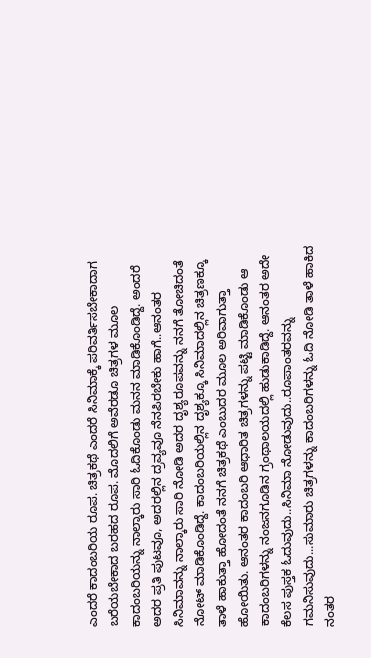ಎಂದರೆ ಕಾದಂಬರಿಯ ರೂಪ. ಚಿತ್ರಕಥೆ ಎಂದರೆ ಸಿನಿಮಾಕ್ಕೆ ಪರಿವರ್ತಿಸಬೇಕಾದಾಗ ಬರೆಯಬೇಕಾದ ಬರಹದ ರೂಪ. ಮೊದಲಿಗೆ ಅವೆರಡೂ ಚಿತ್ರಗಳ ಮೂಲ ಕಾದಂಬರಿಯನ್ನು ನಾಲ್ಕಾರು ಸಾರಿ ಓದಿಕೊಂಡು ಮನನ ಮಾಡಿಕೊಂಡಿದ್ದೆ. ಅಂದರೆ ಅದರ ಪ್ರತಿ ಪುಟವೂ, ಅದರಲ್ಲಿನ ದ್ರವ್ಯವೂ ನೆನಪಿರಬೇಕು ಹಾಗೆ..ಆನಂತರ ಸಿನಿಮಾವನ್ನು ನಾಲ್ಕಾರು ಸಾರಿ ನೋಡಿ ಅದರ ದೃಶ್ಯರೂಪವನ್ನು ನನಗೆ ತೋಚಿದಂತೆ ನೋಟ್ ಮಾಡಿಕೊಂಡಿದ್ದೆ. ಕಾದಂಬರಿಯಲ್ಲಿನ ದೃಶ್ಯಕ್ಕೂ ಸಿನಿಮಾದಲ್ಲಿನ ಚಿತ್ರಣಕ್ಕೂ ತಾಳೆ ಹಾಕುತ್ತಾ ಹೋದಂತೆ ನನಗೆ ಚಿತ್ರಕಥೆ ಎಂಬುದರ ಮೂಲ ಅರಿವಾಗುತ್ತಾ ಹೋಯಿತು. ಆನಂತರ ಕಾದಂಬರಿ ಆಧಾರಿತ ಚಿತ್ರಗಳನ್ನು ಪಟ್ಟಿ ಮಾಡಿಕೊಂಡು ಆ ಕಾದಂಬರಿಗಳನ್ನು ನಂಜನಗೂಡಿನ ಗ್ರಂಥಾಲಯದಲ್ಲಿ ಹುಡುಕಾಡಿದ್ದೆ. ಆನಂತರ ಅದೇ ಕೆಲಸ ಪುಸ್ತಕ ಓದುವುದು..ಸಿನಿಮಾ ನೋಡುವುದು..ರೂಪಾಂತರವನ್ನು ಗಮನಿಸುವುದು...ಸುಮಾರು ಚಿತ್ರಗಳನ್ನು ಕಾದಂಬರಿಗಳನ್ನು ಓದಿ ನೋಡಿ ತಾಳೆ ಹಾಕಿದ ನಂತರ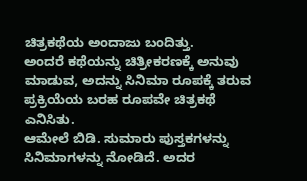ಚಿತ್ರಕಥೆಯ ಅಂದಾಜು ಬಂದಿತ್ತು.
ಅಂದರೆ ಕಥೆಯನ್ನು ಚಿತ್ರೀಕರಣಕ್ಕೆ ಅನುವು ಮಾಡುವ, ಅದನ್ನು ಸಿನಿಮಾ ರೂಪಕ್ಕೆ ತರುವ ಪ್ರಕ್ರಿಯೆಯ ಬರಹ ರೂಪವೇ ಚಿತ್ರಕಥೆ ಎನಿಸಿತು.
ಆಮೇಲೆ ಬಿಡಿ. ಸುಮಾರು ಪುಸ್ತಕಗಳನ್ನು ಸಿನಿಮಾಗಳನ್ನು ನೋಡಿದೆ. ಅದರ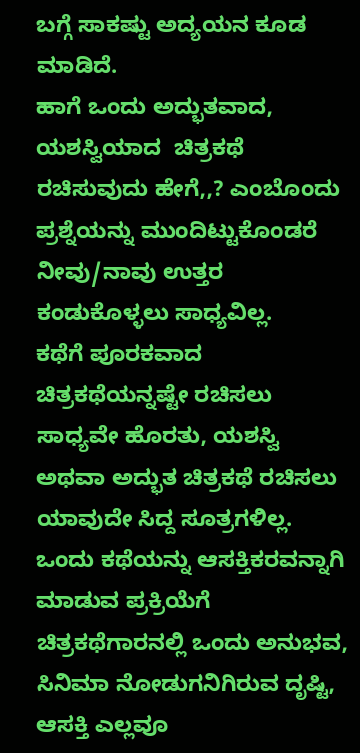ಬಗ್ಗೆ ಸಾಕಷ್ಟು ಅದ್ಯಯನ ಕೂಡ ಮಾಡಿದೆ.
ಹಾಗೆ ಒಂದು ಅದ್ಭುತವಾದ, ಯಶಸ್ವಿಯಾದ  ಚಿತ್ರಕಥೆ ರಚಿಸುವುದು ಹೇಗೆ,,? ಎಂಬೊಂದು ಪ್ರಶ್ನೆಯನ್ನು ಮುಂದಿಟ್ಟುಕೊಂಡರೆ ನೀವು/ನಾವು ಉತ್ತರ ಕಂಡುಕೊಳ್ಳಲು ಸಾಧ್ಯವಿಲ್ಲ.
ಕಥೆಗೆ ಪೂರಕವಾದ ಚಿತ್ರಕಥೆಯನ್ನಷ್ಟೇ ರಚಿಸಲು ಸಾಧ್ಯವೇ ಹೊರತು, ಯಶಸ್ವಿ ಅಥವಾ ಅದ್ಭುತ ಚಿತ್ರಕಥೆ ರಚಿಸಲು ಯಾವುದೇ ಸಿದ್ದ ಸೂತ್ರಗಳಿಲ್ಲ.
ಒಂದು ಕಥೆಯನ್ನು ಆಸಕ್ತಿಕರವನ್ನಾಗಿ ಮಾಡುವ ಪ್ರಕ್ರಿಯೆಗೆ ಚಿತ್ರಕಥೆಗಾರನಲ್ಲಿ ಒಂದು ಅನುಭವ, ಸಿನಿಮಾ ನೋಡುಗನಿಗಿರುವ ದೃಷ್ಟಿ, ಆಸಕ್ತಿ ಎಲ್ಲವೂ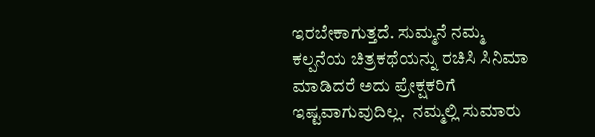ಇರಬೇಕಾಗುತ್ತದೆ. ಸುಮ್ಮನೆ ನಮ್ಮ ಕಲ್ಪನೆಯ ಚಿತ್ರಕಥೆಯನ್ನು ರಚಿಸಿ ಸಿನಿಮಾ ಮಾಡಿದರೆ ಅದು ಪ್ರೇಕ್ಷಕರಿಗೆ ಇಷ್ಟವಾಗುವುದಿಲ್ಲ.  ನಮ್ಮಲ್ಲಿ ಸುಮಾರು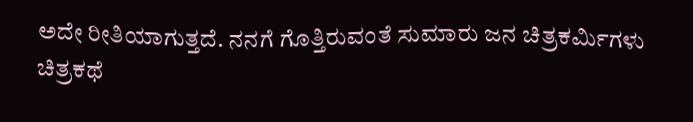ಅದೇ ರೀತಿಯಾಗುತ್ತದೆ. ನನಗೆ ಗೊತ್ತಿರುವಂತೆ ಸುಮಾರು ಜನ ಚಿತ್ರಕರ್ಮಿಗಳು ಚಿತ್ರಕಥೆ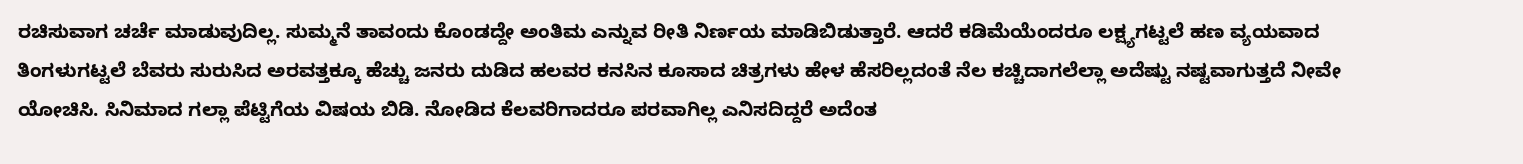ರಚಿಸುವಾಗ ಚರ್ಚೆ ಮಾಡುವುದಿಲ್ಲ. ಸುಮ್ಮನೆ ತಾವಂದು ಕೊಂಡದ್ದೇ ಅಂತಿಮ ಎನ್ನುವ ರೀತಿ ನಿರ್ಣಯ ಮಾಡಿಬಿಡುತ್ತಾರೆ. ಆದರೆ ಕಡಿಮೆಯೆಂದರೂ ಲಕ್ಷ್ಯಗಟ್ಟಲೆ ಹಣ ವ್ಯಯವಾದ ತಿಂಗಳುಗಟ್ಟಲೆ ಬೆವರು ಸುರುಸಿದ ಅರವತ್ತಕ್ಕೂ ಹೆಚ್ಚು ಜನರು ದುಡಿದ ಹಲವರ ಕನಸಿನ ಕೂಸಾದ ಚಿತ್ರಗಳು ಹೇಳ ಹೆಸರಿಲ್ಲದಂತೆ ನೆಲ ಕಚ್ಚಿದಾಗಲೆಲ್ಲಾ ಅದೆಷ್ಟು ನಷ್ಟವಾಗುತ್ತದೆ ನೀವೇ ಯೋಚಿಸಿ. ಸಿನಿಮಾದ ಗಲ್ಲಾ ಪೆಟ್ಟಿಗೆಯ ವಿಷಯ ಬಿಡಿ. ನೋಡಿದ ಕೆಲವರಿಗಾದರೂ ಪರವಾಗಿಲ್ಲ ಎನಿಸದಿದ್ದರೆ ಅದೆಂತ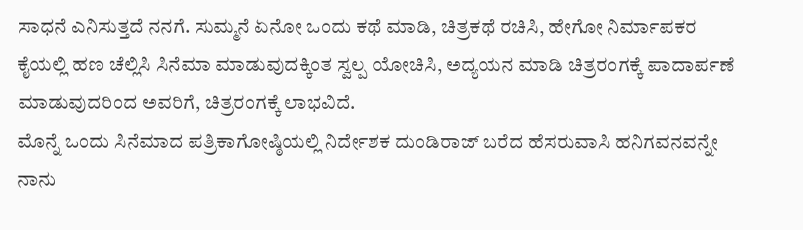ಸಾಧನೆ ಎನಿಸುತ್ತದೆ ನನಗೆ. ಸುಮ್ಮನೆ ಏನೋ ಒಂದು ಕಥೆ ಮಾಡಿ, ಚಿತ್ರಕಥೆ ರಚಿಸಿ, ಹೇಗೋ ನಿರ್ಮಾಪಕರ ಕೈಯಲ್ಲಿ ಹಣ ಚೆಲ್ಲಿಸಿ ಸಿನೆಮಾ ಮಾಡುವುದಕ್ಕಿಂತ ಸ್ವಲ್ಪ ಯೋಚಿಸಿ, ಅದ್ಯಯನ ಮಾಡಿ ಚಿತ್ರರಂಗಕ್ಕೆ ಪಾದಾರ್ಪಣೆ ಮಾಡುವುದರಿಂದ ಅವರಿಗೆ, ಚಿತ್ರರಂಗಕ್ಕೆ ಲಾಭವಿದೆ.
ಮೊನ್ನೆ ಒಂದು ಸಿನೆಮಾದ ಪತ್ರಿಕಾಗೋಷ್ಠಿಯಲ್ಲಿ ನಿರ್ದೇಶಕ ದುಂಡಿರಾಜ್ ಬರೆದ ಹೆಸರುವಾಸಿ ಹನಿಗವನವನ್ನೇ ನಾನು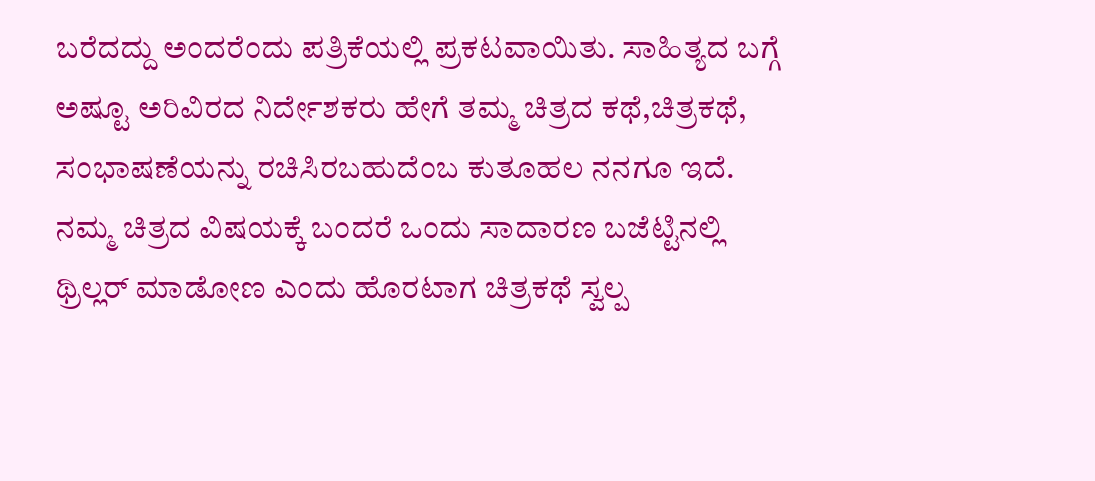ಬರೆದದ್ದು ಅಂದರೆಂದು ಪತ್ರಿಕೆಯಲ್ಲಿ ಪ್ರಕಟವಾಯಿತು. ಸಾಹಿತ್ಯದ ಬಗ್ಗೆ ಅಷ್ಟೂ ಅರಿವಿರದ ನಿರ್ದೇಶಕರು ಹೇಗೆ ತಮ್ಮ ಚಿತ್ರದ ಕಥೆ,ಚಿತ್ರಕಥೆ, ಸಂಭಾಷಣೆಯನ್ನು ರಚಿಸಿರಬಹುದೆಂಬ ಕುತೂಹಲ ನನಗೂ ಇದೆ.
ನಮ್ಮ ಚಿತ್ರದ ವಿಷಯಕ್ಕೆ ಬಂದರೆ ಒಂದು ಸಾದಾರಣ ಬಜೆಟ್ಟಿನಲ್ಲಿ ಥ್ರಿಲ್ಲರ್ ಮಾಡೋಣ ಎಂದು ಹೊರಟಾಗ ಚಿತ್ರಕಥೆ ಸ್ವಲ್ಪ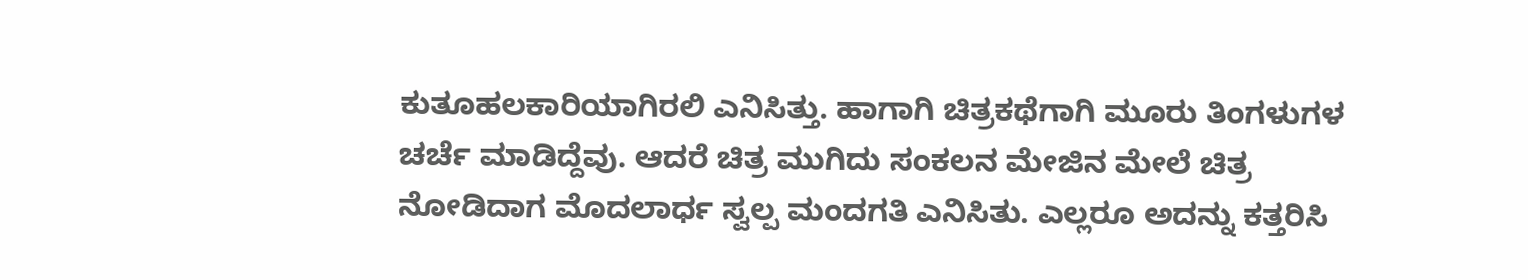ಕುತೂಹಲಕಾರಿಯಾಗಿರಲಿ ಎನಿಸಿತ್ತು. ಹಾಗಾಗಿ ಚಿತ್ರಕಥೆಗಾಗಿ ಮೂರು ತಿಂಗಳುಗಳ ಚರ್ಚೆ ಮಾಡಿದ್ದೆವು. ಆದರೆ ಚಿತ್ರ ಮುಗಿದು ಸಂಕಲನ ಮೇಜಿನ ಮೇಲೆ ಚಿತ್ರ ನೋಡಿದಾಗ ಮೊದಲಾರ್ಧ ಸ್ವಲ್ಪ ಮಂದಗತಿ ಎನಿಸಿತು. ಎಲ್ಲರೂ ಅದನ್ನು ಕತ್ತರಿಸಿ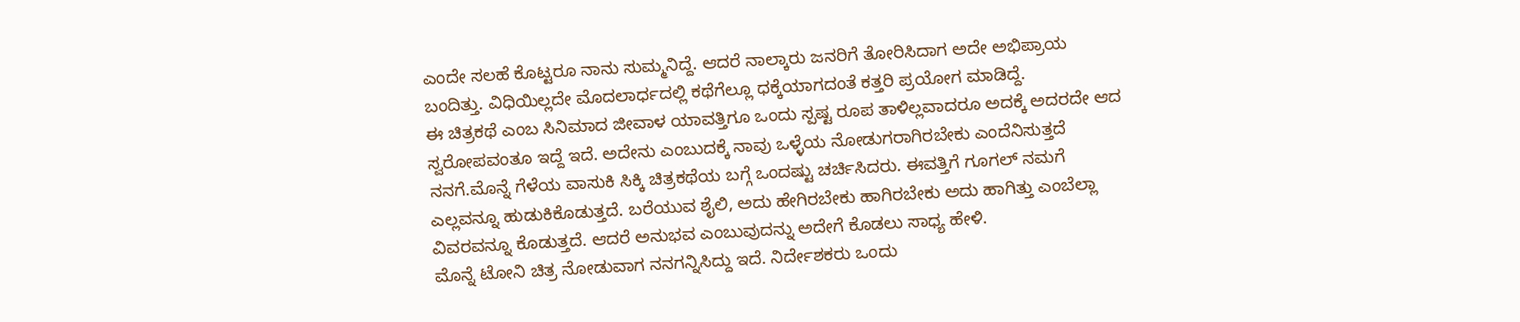ಎಂದೇ ಸಲಹೆ ಕೊಟ್ಟರೂ ನಾನು ಸುಮ್ಮನಿದ್ದೆ. ಆದರೆ ನಾಲ್ಕಾರು ಜನರಿಗೆ ತೋರಿಸಿದಾಗ ಅದೇ ಅಭಿಪ್ರಾಯ ಬಂದಿತ್ತು. ವಿಧಿಯಿಲ್ಲದೇ ಮೊದಲಾರ್ಧದಲ್ಲಿ ಕಥೆಗೆಲ್ಲೂ ಧಕ್ಕೆಯಾಗದಂತೆ ಕತ್ತರಿ ಪ್ರಯೋಗ ಮಾಡಿದ್ದೆ.
ಈ ಚಿತ್ರಕಥೆ ಎಂಬ ಸಿನಿಮಾದ ಜೀವಾಳ ಯಾವತ್ತಿಗೂ ಒಂದು ಸ್ಪಷ್ಟ ರೂಪ ತಾಳಿಲ್ಲವಾದರೂ ಅದಕ್ಕೆ ಅದರದೇ ಆದ ಸ್ವರೋಪವಂತೂ ಇದ್ದೆ ಇದೆ. ಅದೇನು ಎಂಬುದಕ್ಕೆ ನಾವು ಒಳ್ಳೆಯ ನೋಡುಗರಾಗಿರಬೇಕು ಎಂದೆನಿಸುತ್ತದೆ ನನಗೆ.ಮೊನ್ನೆ ಗೆಳೆಯ ವಾಸುಕಿ ಸಿಕ್ಕಿ ಚಿತ್ರಕಥೆಯ ಬಗ್ಗೆ ಒಂದಷ್ಟು ಚರ್ಚಿಸಿದರು. ಈವತ್ತಿಗೆ ಗೂಗಲ್ ನಮಗೆ ಎಲ್ಲವನ್ನೂ ಹುಡುಕಿಕೊಡುತ್ತದೆ. ಬರೆಯುವ ಶೈಲಿ, ಅದು ಹೇಗಿರಬೇಕು ಹಾಗಿರಬೇಕು ಅದು ಹಾಗಿತ್ತು ಎಂಬೆಲ್ಲಾ ವಿವರವನ್ನೂ ಕೊಡುತ್ತದೆ. ಆದರೆ ಅನುಭವ ಎಂಬುವುದನ್ನು ಅದೇಗೆ ಕೊಡಲು ಸಾಧ್ಯ ಹೇಳಿ.
ಮೊನ್ನೆ ಟೋನಿ ಚಿತ್ರ ನೋಡುವಾಗ ನನಗನ್ನಿಸಿದ್ದು ಇದೆ. ನಿರ್ದೇಶಕರು ಒಂದು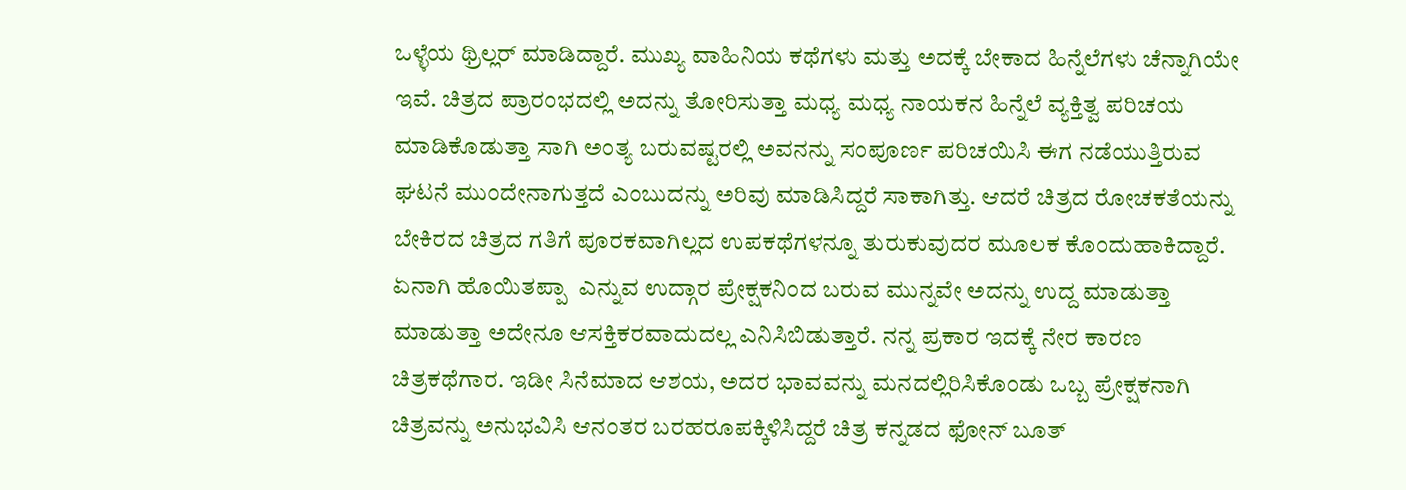ಒಳ್ಳೆಯ ಥ್ರಿಲ್ಲರ್ ಮಾಡಿದ್ದಾರೆ. ಮುಖ್ಯ ವಾಹಿನಿಯ ಕಥೆಗಳು ಮತ್ತು ಅದಕ್ಕೆ ಬೇಕಾದ ಹಿನ್ನೆಲೆಗಳು ಚೆನ್ನಾಗಿಯೇ ಇವೆ. ಚಿತ್ರದ ಪ್ರಾರಂಭದಲ್ಲಿ ಅದನ್ನು ತೋರಿಸುತ್ತಾ ಮಧ್ಯ ಮಧ್ಯ ನಾಯಕನ ಹಿನ್ನೆಲೆ ವ್ಯಕ್ತಿತ್ವ ಪರಿಚಯ ಮಾಡಿಕೊಡುತ್ತಾ ಸಾಗಿ ಅಂತ್ಯ ಬರುವಷ್ಟರಲ್ಲಿ ಅವನನ್ನು ಸಂಪೂರ್ಣ ಪರಿಚಯಿಸಿ ಈಗ ನಡೆಯುತ್ತಿರುವ ಘಟನೆ ಮುಂದೇನಾಗುತ್ತದೆ ಎಂಬುದನ್ನು ಅರಿವು ಮಾಡಿಸಿದ್ದರೆ ಸಾಕಾಗಿತ್ತು. ಆದರೆ ಚಿತ್ರದ ರೋಚಕತೆಯನ್ನು ಬೇಕಿರದ ಚಿತ್ರದ ಗತಿಗೆ ಪೂರಕವಾಗಿಲ್ಲದ ಉಪಕಥೆಗಳನ್ನೂ ತುರುಕುವುದರ ಮೂಲಕ ಕೊಂದುಹಾಕಿದ್ದಾರೆ. ಏನಾಗಿ ಹೊಯಿತಪ್ಪಾ  ಎನ್ನುವ ಉದ್ಗಾರ ಪ್ರೇಕ್ಷಕನಿಂದ ಬರುವ ಮುನ್ನವೇ ಅದನ್ನು ಉದ್ದ ಮಾಡುತ್ತಾ ಮಾಡುತ್ತಾ ಅದೇನೂ ಆಸಕ್ತಿಕರವಾದುದಲ್ಲ ಎನಿಸಿಬಿಡುತ್ತಾರೆ. ನನ್ನ ಪ್ರಕಾರ ಇದಕ್ಕೆ ನೇರ ಕಾರಣ ಚಿತ್ರಕಥೆಗಾರ. ಇಡೀ ಸಿನೆಮಾದ ಆಶಯ, ಅದರ ಭಾವವನ್ನು ಮನದಲ್ಲಿರಿಸಿಕೊಂಡು ಒಬ್ಬ ಪ್ರೇಕ್ಷಕನಾಗಿ ಚಿತ್ರವನ್ನು ಅನುಭವಿಸಿ ಆನಂತರ ಬರಹರೂಪಕ್ಕಿಳಿಸಿದ್ದರೆ ಚಿತ್ರ ಕನ್ನಡದ ಫೋನ್ ಬೂತ್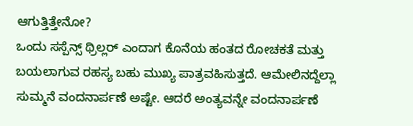ಆಗುತ್ತಿತ್ತೇನೋ?
ಒಂದು ಸಸ್ಪೆನ್ಸ್ ಥ್ರಿಲ್ಲರ್ ಎಂದಾಗ ಕೊನೆಯ ಹಂತದ ರೋಚಕತೆ ಮತ್ತು ಬಯಲಾಗುವ ರಹಸ್ಯ ಬಹು ಮುಖ್ಯ ಪಾತ್ರವಹಿಸುತ್ತದೆ. ಆಮೇಲಿನದ್ದೆಲ್ಲಾ ಸುಮ್ಮನೆ ವಂದನಾರ್ಪಣೆ ಅಷ್ಟೇ. ಆದರೆ ಅಂತ್ಯವನ್ನೇ ವಂದನಾರ್ಪಣೆ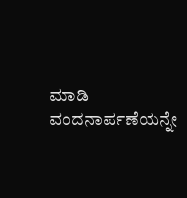ಮಾಡಿ ವಂದನಾರ್ಪಣೆಯನ್ನೇ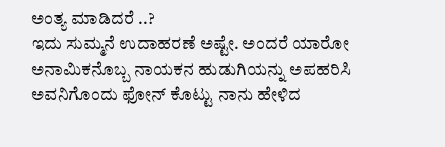ಅಂತ್ಯ ಮಾಡಿದರೆ ..?
ಇದು ಸುಮ್ಮನೆ ಉದಾಹರಣೆ ಅಷ್ಟೇ. ಅಂದರೆ ಯಾರೋ ಅನಾಮಿಕನೊಬ್ಬ ನಾಯಕನ ಹುಡುಗಿಯನ್ನು ಅಪಹರಿಸಿ ಅವನಿಗೊಂದು ಫೋನ್ ಕೊಟ್ಟು ನಾನು ಹೇಳಿದ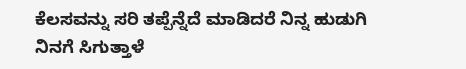ಕೆಲಸವನ್ನು ಸರಿ ತಪ್ಪೆನ್ನೆದೆ ಮಾಡಿದರೆ ನಿನ್ನ ಹುಡುಗಿ ನಿನಗೆ ಸಿಗುತ್ತಾಳೆ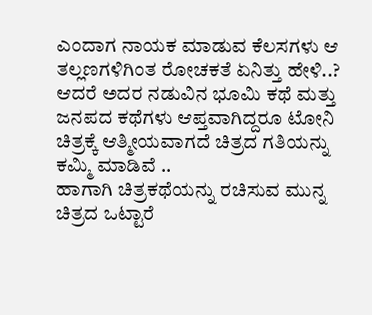ಎಂದಾಗ ನಾಯಕ ಮಾಡುವ ಕೆಲಸಗಳು ಆ ತಲ್ಲಣಗಳಿಗಿಂತ ರೋಚಕತೆ ಏನಿತ್ತು ಹೇಳಿ..? ಆದರೆ ಅದರ ನಡುವಿನ ಭೂಮಿ ಕಥೆ ಮತ್ತು ಜನಪದ ಕಥೆಗಳು ಆಪ್ತವಾಗಿದ್ದರೂ ಟೋನಿ ಚಿತ್ರಕ್ಕೆ ಆತ್ಮೀಯವಾಗದೆ ಚಿತ್ರದ ಗತಿಯನ್ನು ಕಮ್ಮಿ ಮಾಡಿವೆ ..
ಹಾಗಾಗಿ ಚಿತ್ರಕಥೆಯನ್ನು ರಚಿಸುವ ಮುನ್ನ ಚಿತ್ರದ ಒಟ್ಟಾರೆ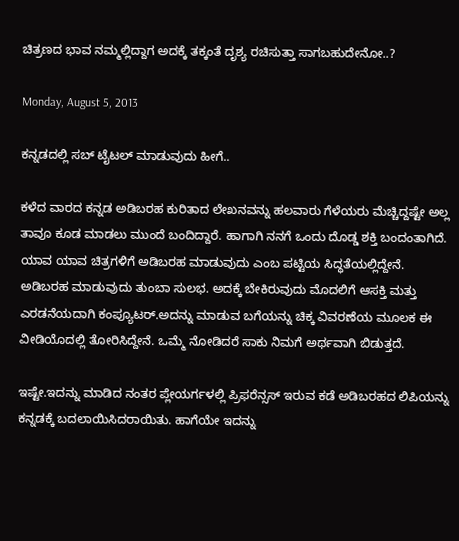ಚಿತ್ರಣದ ಭಾವ ನಮ್ಮಲ್ಲಿದ್ದಾಗ ಅದಕ್ಕೆ ತಕ್ಕಂತೆ ದೃಶ್ಯ ರಚಿಸುತ್ತಾ ಸಾಗಬಹುದೇನೋ..?

Monday, August 5, 2013

ಕನ್ನಡದಲ್ಲಿ ಸಬ್ ಟೈಟಲ್ ಮಾಡುವುದು ಹೀಗೆ..

ಕಳೆದ ವಾರದ ಕನ್ನಡ ಅಡಿಬರಹ ಕುರಿತಾದ ಲೇಖನವನ್ನು ಹಲವಾರು ಗೆಳೆಯರು ಮೆಚ್ಚಿದ್ದಷ್ಟೇ ಅಲ್ಲ ತಾವೂ ಕೂಡ ಮಾಡಲು ಮುಂದೆ ಬಂದಿದ್ದಾರೆ. ಹಾಗಾಗಿ ನನಗೆ ಒಂದು ದೊಡ್ಡ ಶಕ್ತಿ ಬಂದಂತಾಗಿದೆ. ಯಾವ ಯಾವ ಚಿತ್ರಗಳಿಗೆ ಅಡಿಬರಹ ಮಾಡುವುದು ಎಂಬ ಪಟ್ಟಿಯ ಸಿದ್ಧತೆಯಲ್ಲಿದ್ದೇನೆ.
ಅಡಿಬರಹ ಮಾಡುವುದು ತುಂಬಾ ಸುಲಭ. ಅದಕ್ಕೆ ಬೇಕಿರುವುದು ಮೊದಲಿಗೆ ಆಸಕ್ತಿ ಮತ್ತು ಎರಡನೆಯದಾಗಿ ಕಂಪ್ಯೂಟರ್.ಅದನ್ನು ಮಾಡುವ ಬಗೆಯನ್ನು ಚಿಕ್ಕ ವಿವರಣೆಯ ಮೂಲಕ ಈ ವೀಡಿಯೊದಲ್ಲಿ ತೋರಿಸಿದ್ದೇನೆ. ಒಮ್ಮೆ ನೋಡಿದರೆ ಸಾಕು ನಿಮಗೆ ಅರ್ಥವಾಗಿ ಬಿಡುತ್ತದೆ.

ಇಷ್ಟೇ.ಇದನ್ನು ಮಾಡಿದ ನಂತರ ಪ್ಲೇಯರ್ಗಳಲ್ಲಿ ಪ್ರಿಫರೆನ್ಸಸ್ ಇರುವ ಕಡೆ ಅಡಿಬರಹದ ಲಿಪಿಯನ್ನು ಕನ್ನಡಕ್ಕೆ ಬದಲಾಯಿಸಿದರಾಯಿತು. ಹಾಗೆಯೇ ಇದನ್ನು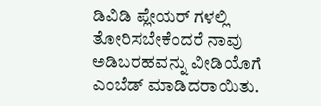ಡಿವಿಡಿ ಪ್ಲೇಯರ್ ಗಳಲ್ಲಿ ತೋರಿಸಬೇಕೆಂದರೆ ನಾವು ಅಡಿಬರಹವನ್ನು ವೀಡಿಯೊಗೆ ಎಂಬೆಡ್ ಮಾಡಿದರಾಯಿತು.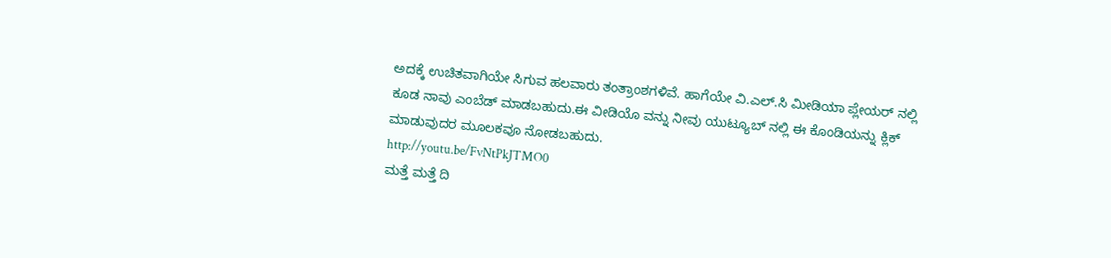ಅದಕ್ಕೆ ಉಚಿತವಾಗಿಯೇ ಸಿಗುವ ಹಲವಾರು ತಂತ್ರಾಂಶಗಳಿವೆ. ಹಾಗೆಯೇ ವಿ.ಎಲ್.ಸಿ ಮೀಡಿಯಾ ಪ್ಲೇಯರ್ ನಲ್ಲಿ ಕೂಡ ನಾವು ಎಂಬೆಡ್ ಮಾಡಬಹುದು.ಈ ವೀಡಿಯೊ ವನ್ನು ನೀವು ಯುಟ್ಯೂಬ್ ನಲ್ಲಿ ಈ ಕೊಂಡಿಯನ್ನು ಕ್ಲಿಕ್ ಮಾಡುವುದರ ಮೂಲಕವೂ ನೋಡಬಹುದು.
http://youtu.be/FvNtPkJTMO0
ಮತ್ತೆ ಮತ್ತೆ ದಿ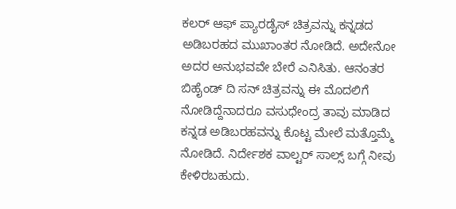ಕಲರ್ ಆಫ್ ಪ್ಯಾರಡೈಸ್ ಚಿತ್ರವನ್ನು ಕನ್ನಡದ ಅಡಿಬರಹದ ಮುಖಾಂತರ ನೋಡಿದೆ. ಅದೇನೋ ಅದರ ಅನುಭವವೇ ಬೇರೆ ಎನಿಸಿತು. ಆನಂತರ  ಬಿಹೈಂಡ್ ದಿ ಸನ್ ಚಿತ್ರವನ್ನು ಈ ಮೊದಲಿಗೆ ನೋಡಿದ್ದೆನಾದರೂ ವಸುಧೇಂದ್ರ ತಾವು ಮಾಡಿದ ಕನ್ನಡ ಅಡಿಬರಹವನ್ನು ಕೊಟ್ಟ ಮೇಲೆ ಮತ್ತೊಮ್ಮೆ ನೋಡಿದೆ. ನಿರ್ದೇಶಕ ವಾಲ್ಟರ್ ಸಾಲ್ಸ್ ಬಗ್ಗೆ ನೀವು ಕೇಳಿರಬಹುದು.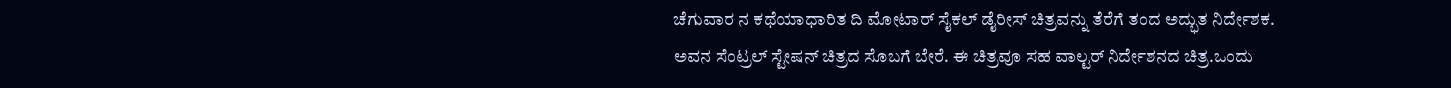ಚೆಗುವಾರ ನ ಕಥೆಯಾಧಾರಿತ ದಿ ಮೋಟಾರ್ ಸೈಕಲ್ ಡೈರೀಸ್ ಚಿತ್ರವನ್ನು ತೆರೆಗೆ ತಂದ ಅದ್ಭುತ ನಿರ್ದೇಶಕ. ಅವನ ಸೆಂಟ್ರಲ್ ಸ್ಟೇಷನ್ ಚಿತ್ರದ ಸೊಬಗೆ ಬೇರೆ. ಈ ಚಿತ್ರವೂ ಸಹ ವಾಲ್ಟರ್ ನಿರ್ದೇಶನದ ಚಿತ್ರ.ಒಂದು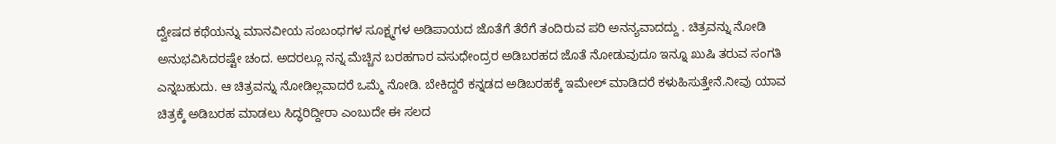ದ್ವೇಷದ ಕಥೆಯನ್ನು ಮಾನವೀಯ ಸಂಬಂಧಗಳ ಸೂಕ್ಷ್ಮಗಳ ಅಡಿಪಾಯದ ಜೊತೆಗೆ ತೆರೆಗೆ ತಂದಿರುವ ಪರಿ ಅನನ್ಯವಾದದ್ದು . ಚಿತ್ರವನ್ನು ನೋಡಿ ಅನುಭವಿಸಿದರಷ್ಟೇ ಚಂದ. ಅದರಲ್ಲೂ ನನ್ನ ಮೆಚ್ಚಿನ ಬರಹಗಾರ ವಸುಧೇಂದ್ರರ ಅಡಿಬರಹದ ಜೊತೆ ನೋಡುವುದೂ ಇನ್ನೂ ಖುಷಿ ತರುವ ಸಂಗತಿ ಎನ್ನಬಹುದು. ಆ ಚಿತ್ರವನ್ನು ನೋಡಿಲ್ಲವಾದರೆ ಒಮ್ಮೆ ನೋಡಿ. ಬೇಕಿದ್ದರೆ ಕನ್ನಡದ ಅಡಿಬರಹಕ್ಕೆ ಇಮೇಲ್ ಮಾಡಿದರೆ ಕಳುಹಿಸುತ್ತೇನೆ.ನೀವು ಯಾವ ಚಿತ್ರಕ್ಕೆ ಅಡಿಬರಹ ಮಾಡಲು ಸಿದ್ಧರಿದ್ದೀರಾ ಎಂಬುದೇ ಈ ಸಲದ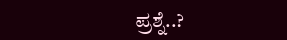ಪ್ರಶ್ನೆ..?